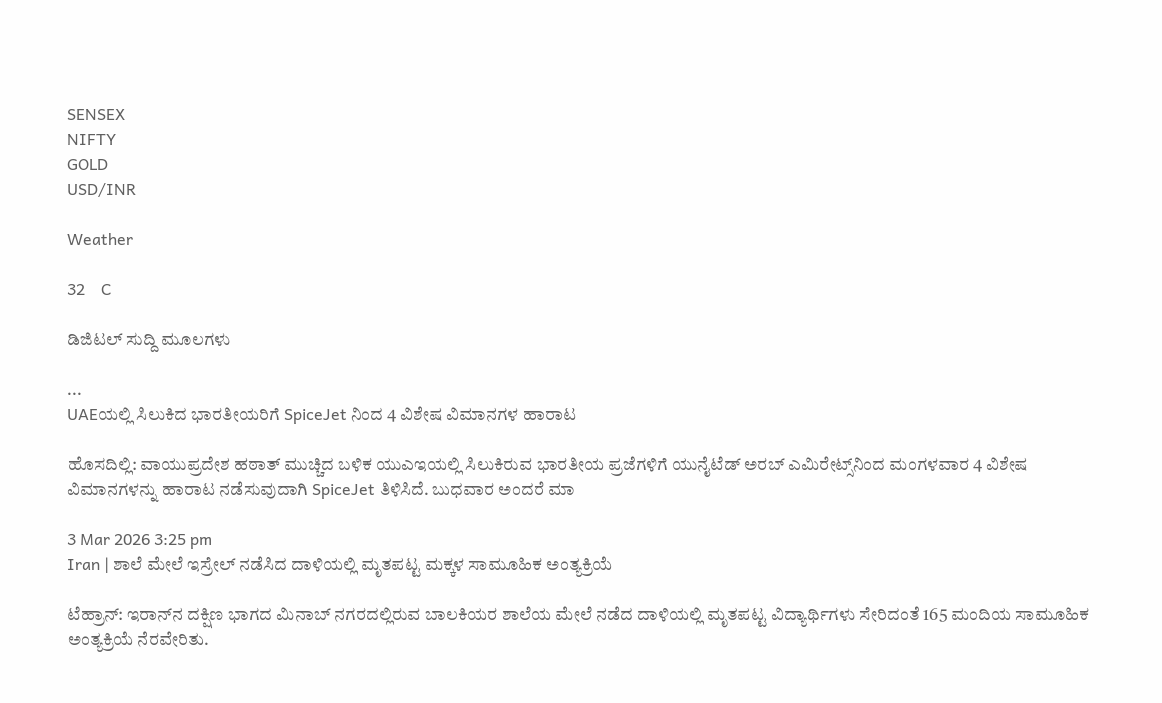SENSEX
NIFTY
GOLD
USD/INR

Weather

32    C

ಡಿಜಿಟಲ್ ಸುದ್ದಿ ಮೂಲಗಳು

...
UAEಯಲ್ಲಿ ಸಿಲುಕಿದ ಭಾರತೀಯರಿಗೆ SpiceJet ನಿಂದ 4 ವಿಶೇಷ ವಿಮಾನಗಳ ಹಾರಾಟ

ಹೊಸದಿಲ್ಲಿ: ವಾಯುಪ್ರದೇಶ ಹಠಾತ್ ಮುಚ್ಚಿದ ಬಳಿಕ ಯುಎಇಯಲ್ಲಿ ಸಿಲುಕಿರುವ ಭಾರತೀಯ ಪ್ರಜೆಗಳಿಗೆ ಯುನೈಟೆಡ್ ಅರಬ್ ಎಮಿರೇಟ್ಸ್‌ನಿಂದ ಮಂಗಳವಾರ 4 ವಿಶೇಷ ವಿಮಾನಗಳನ್ನು ಹಾರಾಟ ನಡೆಸುವುದಾಗಿ SpiceJet ತಿಳಿಸಿದೆ. ಬುಧವಾರ ಅಂದರೆ ಮಾ

3 Mar 2026 3:25 pm
Iran | ಶಾಲೆ ಮೇಲೆ ಇಸ್ರೇಲ್ ನಡೆಸಿದ ದಾಳಿಯಲ್ಲಿ ಮೃತಪಟ್ಟ ಮಕ್ಕಳ ಸಾಮೂಹಿಕ ಅಂತ್ಯಕ್ರಿಯೆ

ಟೆಹ್ರಾನ್: ಇರಾನ್‌ನ ದಕ್ಷಿಣ ಭಾಗದ ಮಿನಾಬ್ ನಗರದಲ್ಲಿರುವ ಬಾಲಕಿಯರ ಶಾಲೆಯ ಮೇಲೆ ನಡೆದ ದಾಳಿಯಲ್ಲಿ ಮೃತಪಟ್ಟ ವಿದ್ಯಾರ್ಥಿಗಳು ಸೇರಿದಂತೆ 165 ಮಂದಿಯ ಸಾಮೂಹಿಕ ಅಂತ್ಯಕ್ರಿಯೆ ನೆರವೇರಿತು.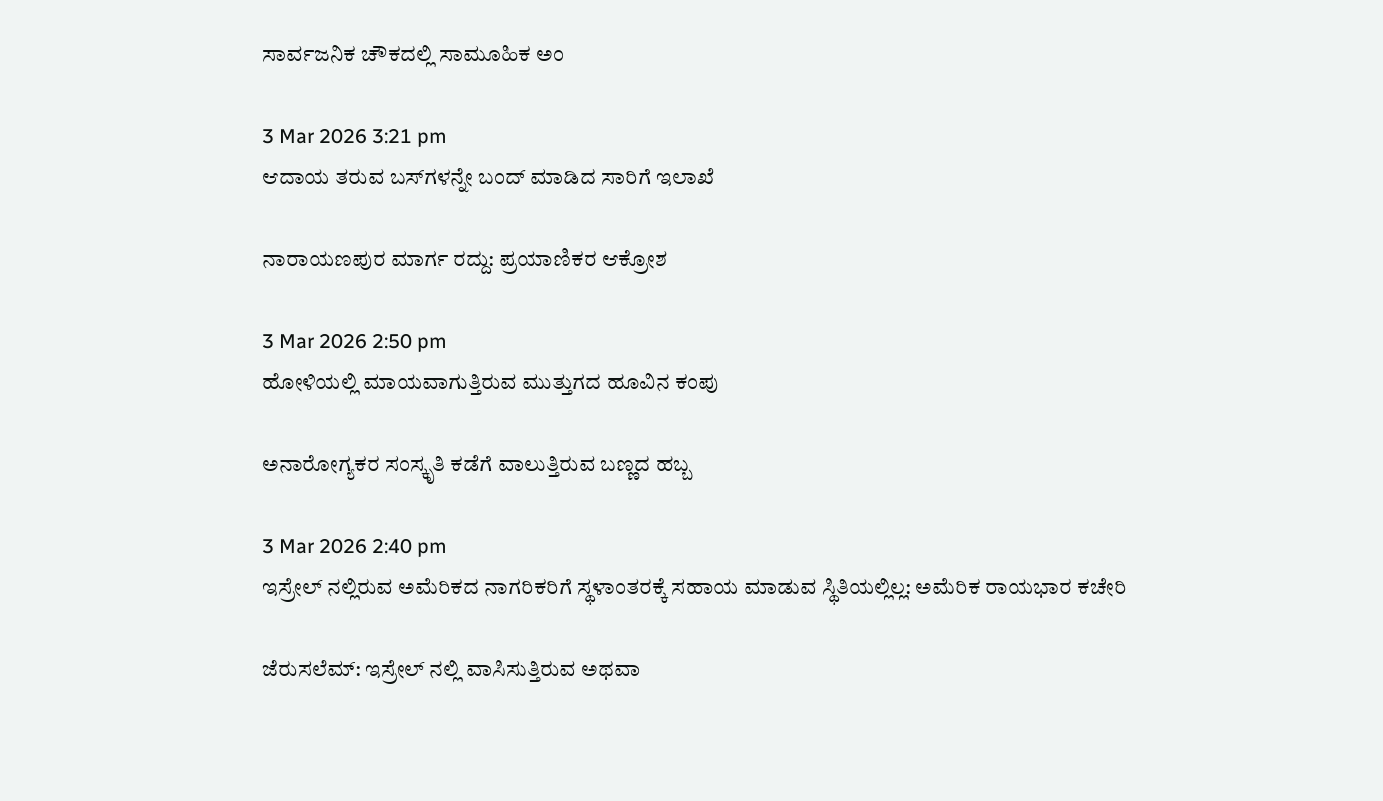ಸಾರ್ವಜನಿಕ ಚೌಕದಲ್ಲಿ ಸಾಮೂಹಿಕ ಅಂ

3 Mar 2026 3:21 pm
ಆದಾಯ ತರುವ ಬಸ್‌ಗಳನ್ನೇ ಬಂದ್ ಮಾಡಿದ ಸಾರಿಗೆ ಇಲಾಖೆ

ನಾರಾಯಣಪುರ ಮಾರ್ಗ ರದ್ದು: ಪ್ರಯಾಣಿಕರ ಆಕ್ರೋಶ

3 Mar 2026 2:50 pm
ಹೋಳಿಯಲ್ಲಿ ಮಾಯವಾಗುತ್ತಿರುವ ಮುತ್ತುಗದ ಹೂವಿನ ಕಂಪು

ಅನಾರೋಗ್ಯಕರ ಸಂಸ್ಕೃತಿ ಕಡೆಗೆ ವಾಲುತ್ತಿರುವ ಬಣ್ಣದ ಹಬ್ಬ

3 Mar 2026 2:40 pm
ಇಸ್ರೇಲ್ ನಲ್ಲಿರುವ ಅಮೆರಿಕದ ನಾಗರಿಕರಿಗೆ ಸ್ಥಳಾಂತರಕ್ಕೆ ಸಹಾಯ ಮಾಡುವ ಸ್ಥಿತಿಯಲ್ಲಿಲ್ಲ: ಅಮೆರಿಕ ರಾಯಭಾರ ಕಚೇರಿ

ಜೆರುಸಲೆಮ್: ಇಸ್ರೇಲ್ ನಲ್ಲಿ ವಾಸಿಸುತ್ತಿರುವ ಅಥವಾ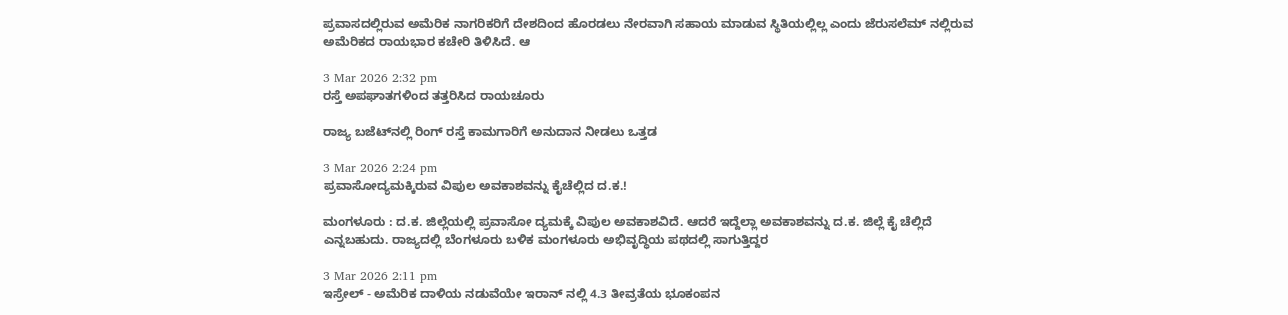ಪ್ರವಾಸದಲ್ಲಿರುವ ಅಮೆರಿಕ ನಾಗರಿಕರಿಗೆ ದೇಶದಿಂದ ಹೊರಡಲು ನೇರವಾಗಿ ಸಹಾಯ ಮಾಡುವ ಸ್ಥಿತಿಯಲ್ಲಿಲ್ಲ ಎಂದು ಜೆರುಸಲೆಮ್ ನಲ್ಲಿರುವ ಅಮೆರಿಕದ ರಾಯಭಾರ ಕಚೇರಿ ತಿಳಿಸಿದೆ. ಆ

3 Mar 2026 2:32 pm
ರಸ್ತೆ ಅಪಘಾತಗಳಿಂದ ತತ್ತರಿಸಿದ ರಾಯಚೂರು

ರಾಜ್ಯ ಬಜೆಟ್‌ನಲ್ಲಿ ರಿಂಗ್ ರಸ್ತೆ ಕಾಮಗಾರಿಗೆ ಅನುದಾನ ನೀಡಲು ಒತ್ತಡ

3 Mar 2026 2:24 pm
ಪ್ರವಾಸೋದ್ಯಮಕ್ಕಿರುವ ವಿಪುಲ ಅವಕಾಶವನ್ನು ಕೈಚೆಲ್ಲಿದ ದ.ಕ.!

ಮಂಗಳೂರು : ದ.ಕ. ಜಿಲ್ಲೆಯಲ್ಲಿ ಪ್ರವಾಸೋ ದ್ಯಮಕ್ಕೆ ವಿಪುಲ ಅವಕಾಶವಿದೆ. ಆದರೆ ಇದ್ದೆಲ್ಲಾ ಅವಕಾಶವನ್ನು ದ.ಕ. ಜಿಲ್ಲೆ ಕೈ ಚೆಲ್ಲಿದೆ ಎನ್ನಬಹುದು. ರಾಜ್ಯದಲ್ಲಿ ಬೆಂಗಳೂರು ಬಳಿಕ ಮಂಗಳೂರು ಅಭಿವೃದ್ಧಿಯ ಪಥದಲ್ಲಿ ಸಾಗುತ್ತಿದ್ದರ

3 Mar 2026 2:11 pm
ಇಸ್ರೇಲ್ - ಅಮೆರಿಕ ದಾಳಿಯ ನಡುವೆಯೇ ಇರಾನ್ ನಲ್ಲಿ 4.3 ತೀವ್ರತೆಯ ಭೂಕಂಪನ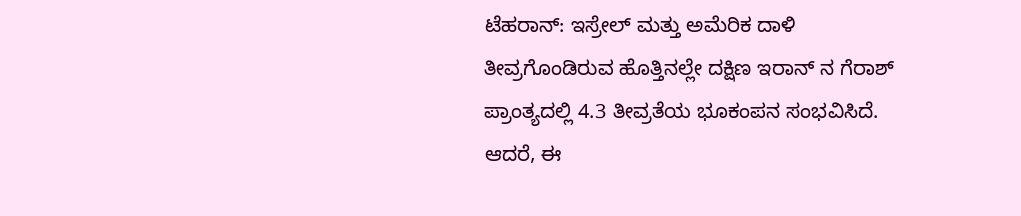ಟೆಹರಾನ್: ಇಸ್ರೇಲ್ ಮತ್ತು ಅಮೆರಿಕ ದಾಳಿ ತೀವ್ರಗೊಂಡಿರುವ ಹೊತ್ತಿನಲ್ಲೇ ದಕ್ಷಿಣ ಇರಾನ್ ನ ಗೆರಾಶ್ ಪ್ರಾಂತ್ಯದಲ್ಲಿ 4.3 ತೀವ್ರತೆಯ ಭೂಕಂಪನ ಸಂಭವಿಸಿದೆ. ಆದರೆ, ಈ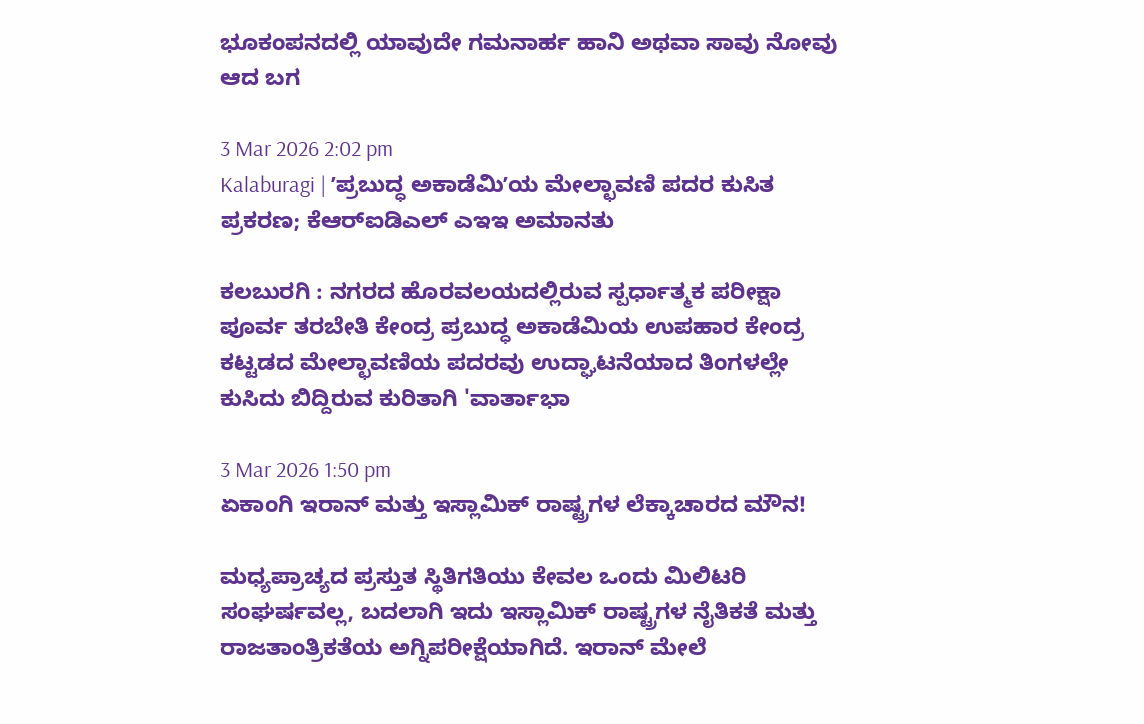ಭೂಕಂಪನದಲ್ಲಿ ಯಾವುದೇ ಗಮನಾರ್ಹ ಹಾನಿ ಅಥವಾ ಸಾವು ನೋವು ಆದ ಬಗ

3 Mar 2026 2:02 pm
Kalaburagi | ʼಪ್ರಬುದ್ಧ ಅಕಾಡೆಮಿʼಯ ಮೇಲ್ಛಾವಣಿ ಪದರ ಕುಸಿತ ಪ್ರಕರಣ; ಕೆಆರ್‌ಐಡಿಎಲ್ ಎಇಇ ಅಮಾನತು

ಕಲಬುರಗಿ : ನಗರದ ಹೊರವಲಯದಲ್ಲಿರುವ ಸ್ಪರ್ಧಾತ್ಮಕ ಪರೀಕ್ಷಾ ಪೂರ್ವ ತರಬೇತಿ ಕೇಂದ್ರ ಪ್ರಬುದ್ಧ ಅಕಾಡೆಮಿಯ ಉಪಹಾರ ಕೇಂದ್ರ ಕಟ್ಟಡದ ಮೇಲ್ಛಾವಣಿಯ ಪದರವು ಉದ್ಘಾಟನೆಯಾದ ತಿಂಗಳಲ್ಲೇ ಕುಸಿದು ಬಿದ್ದಿರುವ ಕುರಿತಾಗಿ 'ವಾರ್ತಾಭಾ

3 Mar 2026 1:50 pm
ಏಕಾಂಗಿ ಇರಾನ್ ಮತ್ತು ಇಸ್ಲಾಮಿಕ್ ರಾಷ್ಟ್ರಗಳ ಲೆಕ್ಕಾಚಾರದ ಮೌನ!

ಮಧ್ಯಪ್ರಾಚ್ಯದ ಪ್ರಸ್ತುತ ಸ್ಥಿತಿಗತಿಯು ಕೇವಲ ಒಂದು ಮಿಲಿಟರಿ ಸಂಘರ್ಷವಲ್ಲ, ಬದಲಾಗಿ ಇದು ಇಸ್ಲಾಮಿಕ್ ರಾಷ್ಟ್ರಗಳ ನೈತಿಕತೆ ಮತ್ತು ರಾಜತಾಂತ್ರಿಕತೆಯ ಅಗ್ನಿಪರೀಕ್ಷೆಯಾಗಿದೆ. ಇರಾನ್ ಮೇಲೆ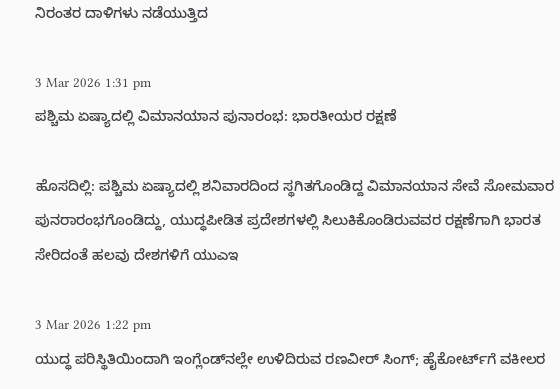ನಿರಂತರ ದಾಳಿಗಳು ನಡೆಯುತ್ತಿದ

3 Mar 2026 1:31 pm
ಪಶ್ಚಿಮ ಏಷ್ಯಾದಲ್ಲಿ ವಿಮಾನಯಾನ ಪುನಾರಂಭ: ಭಾರತೀಯರ ರಕ್ಷಣೆ

ಹೊಸದಿಲ್ಲಿ: ಪಶ್ಚಿಮ ಏಷ್ಯಾದಲ್ಲಿ ಶನಿವಾರದಿಂದ ಸ್ಥಗಿತಗೊಂಡಿದ್ದ ವಿಮಾನಯಾನ ಸೇವೆ ಸೋಮವಾರ ಪುನರಾರಂಭಗೊಂಡಿದ್ದು, ಯುದ್ಧಪೀಡಿತ ಪ್ರದೇಶಗಳಲ್ಲಿ ಸಿಲುಕಿಕೊಂಡಿರುವವರ ರಕ್ಷಣೆಗಾಗಿ ಭಾರತ ಸೇರಿದಂತೆ ಹಲವು ದೇಶಗಳಿಗೆ ಯುಎಇ

3 Mar 2026 1:22 pm
ಯುದ್ಧ ಪರಿಸ್ಥಿತಿಯಿಂದಾಗಿ ಇಂಗ್ಲೆಂಡ್‌ನಲ್ಲೇ ಉಳಿದಿರುವ ರಣವೀರ್ ಸಿಂಗ್; ಹೈಕೋರ್ಟ್‌ಗೆ ವಕೀಲರ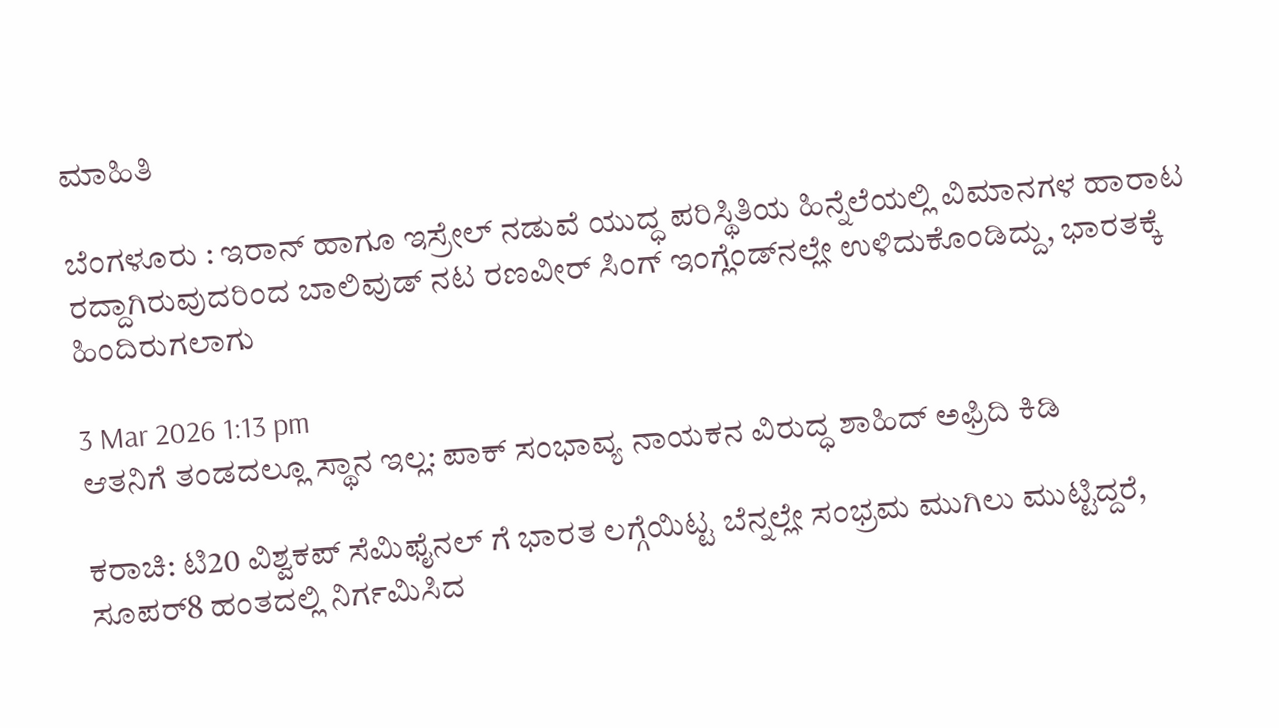ಮಾಹಿತಿ

ಬೆಂಗಳೂರು : ಇರಾನ್‌ ಹಾಗೂ ಇಸ್ರೇಲ್ ನಡುವೆ ಯುದ್ಧ ಪರಿಸ್ಥಿತಿಯ ಹಿನ್ನೆಲೆಯಲ್ಲಿ ವಿಮಾನಗಳ ಹಾರಾಟ ರದ್ದಾಗಿರುವುದರಿಂದ ಬಾಲಿವುಡ್‌ ನಟ ರಣವೀರ್‌ ಸಿಂಗ್‌ ಇಂಗ್ಲೆಂಡ್‌ನಲ್ಲೇ ಉಳಿದುಕೊಂಡಿದ್ದು, ಭಾರತಕ್ಕೆ ಹಿಂದಿರುಗಲಾಗು

3 Mar 2026 1:13 pm
ಆತನಿಗೆ ತಂಡದಲ್ಲೂ ಸ್ಥಾನ ಇಲ್ಲ: ಪಾಕ್ ಸಂಭಾವ್ಯ ನಾಯಕನ ವಿರುದ್ಧ ಶಾಹಿದ್ ಅಫ್ರಿದಿ ಕಿಡಿ

ಕರಾಚಿ: ಟಿ20 ವಿಶ್ವಕಪ್ ಸೆಮಿಫೈನಲ್ ಗೆ ಭಾರತ ಲಗ್ಗೆಯಿಟ್ಟ ಬೆನ್ನಲ್ಲೇ ಸಂಭ್ರಮ ಮುಗಿಲು ಮುಟ್ಟಿದ್ದರೆ, ಸೂಪರ್8 ಹಂತದಲ್ಲಿ ನಿರ್ಗಮಿಸಿದ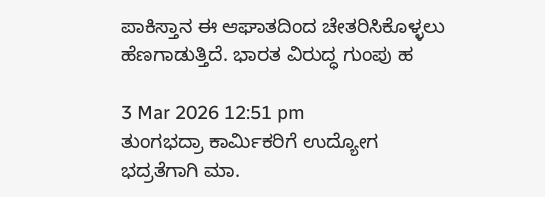ಪಾಕಿಸ್ತಾನ ಈ ಆಘಾತದಿಂದ ಚೇತರಿಸಿಕೊಳ್ಳಲು ಹೆಣಗಾಡುತ್ತಿದೆ. ಭಾರತ ವಿರುದ್ಧ ಗುಂಪು ಹ

3 Mar 2026 12:51 pm
ತುಂಗಭದ್ರಾ ಕಾರ್ಮಿಕರಿಗೆ ಉದ್ಯೋಗ ಭದ್ರತೆಗಾಗಿ ಮಾ.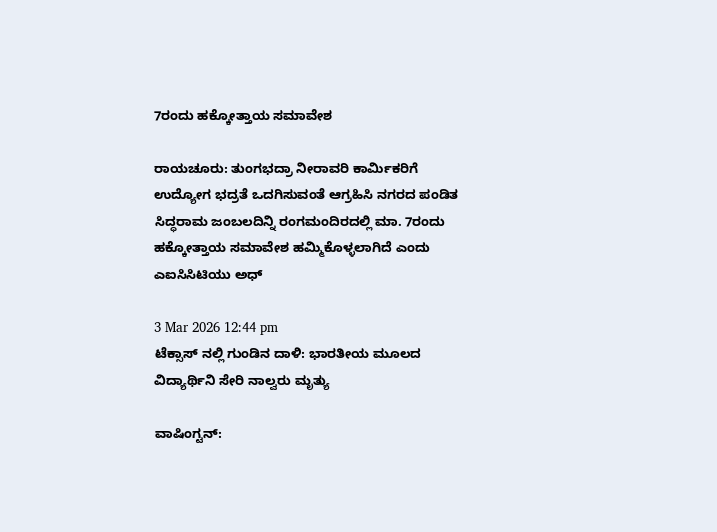7ರಂದು ಹಕ್ಕೋತ್ತಾಯ ಸಮಾವೇಶ

ರಾಯಚೂರು: ತುಂಗಭದ್ರಾ ನೀರಾವರಿ ಕಾರ್ಮಿಕರಿಗೆ ಉದ್ಯೋಗ ಭದ್ರತೆ ಒದಗಿಸುವಂತೆ ಆಗ್ರಹಿಸಿ ನಗರದ ಪಂಡಿತ ಸಿದ್ಧರಾಮ ಜಂಬಲದಿನ್ನಿ ರಂಗಮಂದಿರದಲ್ಲಿ ಮಾ. 7ರಂದು ಹಕ್ಕೋತ್ತಾಯ ಸಮಾವೇಶ ಹಮ್ಮಿಕೊಳ್ಳಲಾಗಿದೆ ಎಂದು ಎಐಸಿಸಿಟಿಯು ಅಧ್

3 Mar 2026 12:44 pm
ಟೆಕ್ಸಾಸ್‌ ನಲ್ಲಿ ಗುಂಡಿನ ದಾಳಿ: ಭಾರತೀಯ ಮೂಲದ ವಿದ್ಯಾರ್ಥಿನಿ ಸೇರಿ ನಾಲ್ವರು ಮೃತ್ಯು

ವಾಷಿಂಗ್ಟನ್: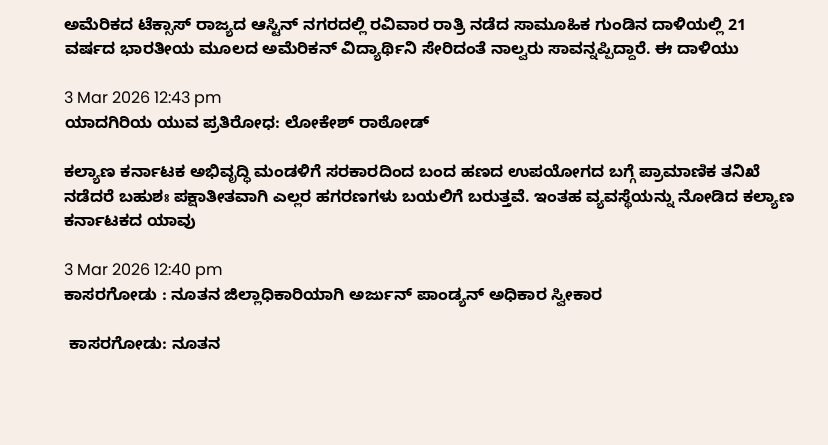ಅಮೆರಿಕದ ಟೆಕ್ಸಾಸ್ ರಾಜ್ಯದ ಆಸ್ಟಿನ್ ನಗರದಲ್ಲಿ ರವಿವಾರ ರಾತ್ರಿ ನಡೆದ ಸಾಮೂಹಿಕ ಗುಂಡಿನ ದಾಳಿಯಲ್ಲಿ 21 ವರ್ಷದ ಭಾರತೀಯ ಮೂಲದ ಅಮೆರಿಕನ್ ವಿದ್ಯಾರ್ಥಿನಿ ಸೇರಿದಂತೆ ನಾಲ್ವರು ಸಾವನ್ನಪ್ಪಿದ್ದಾರೆ. ಈ ದಾಳಿಯು

3 Mar 2026 12:43 pm
ಯಾದಗಿರಿಯ ಯುವ ಪ್ರತಿರೋಧ: ಲೋಕೇಶ್ ರಾಠೋಡ್

ಕಲ್ಯಾಣ ಕರ್ನಾಟಕ ಅಭಿವೃದ್ಧಿ ಮಂಡಳಿಗೆ ಸರಕಾರದಿಂದ ಬಂದ ಹಣದ ಉಪಯೋಗದ ಬಗ್ಗೆ ಪ್ರಾಮಾಣಿಕ ತನಿಖೆ ನಡೆದರೆ ಬಹುಶಃ ಪಕ್ಷಾತೀತವಾಗಿ ಎಲ್ಲರ ಹಗರಣಗಳು ಬಯಲಿಗೆ ಬರುತ್ತವೆ. ಇಂತಹ ವ್ಯವಸ್ಥೆಯನ್ನು ನೋಡಿದ ಕಲ್ಯಾಣ ಕರ್ನಾಟಕದ ಯಾವು

3 Mar 2026 12:40 pm
ಕಾಸರಗೋಡು : ನೂತನ ಜಿಲ್ಲಾಧಿಕಾರಿಯಾಗಿ ಅರ್ಜುನ್ ಪಾಂಡ್ಯನ್ ಅಧಿಕಾರ ಸ್ವೀಕಾರ

 ಕಾಸರಗೋಡು: ನೂತನ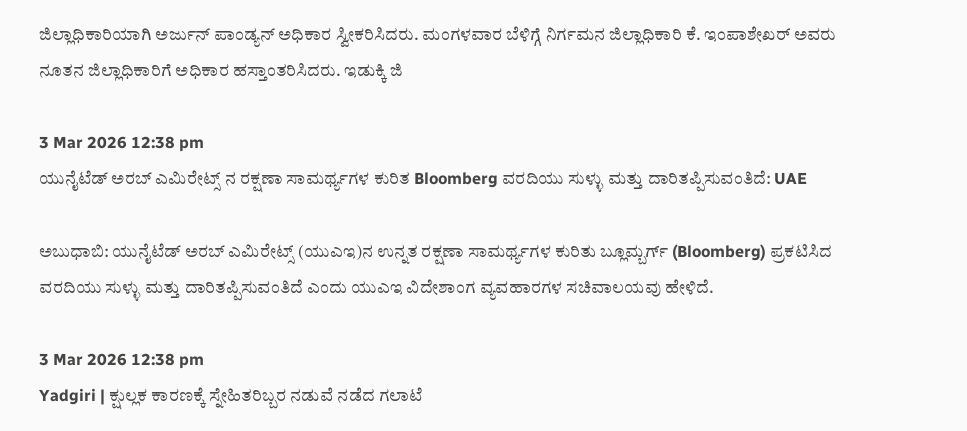ಜಿಲ್ಲಾಧಿಕಾರಿಯಾಗಿ ಅರ್ಜುನ್ ಪಾಂಡ್ಯನ್ ಅಧಿಕಾರ ಸ್ವೀಕರಿಸಿದರು. ಮಂಗಳವಾರ ಬೆಳಿಗ್ಗೆ ನಿರ್ಗಮನ ಜಿಲ್ಲಾಧಿಕಾರಿ ಕೆ. ಇಂಪಾಶೇಖರ್ ಅವರು ನೂತನ ಜಿಲ್ಲಾಧಿಕಾರಿಗೆ ಅಧಿಕಾರ ಹಸ್ತಾಂತರಿಸಿದರು. ಇಡುಕ್ಕಿ ಜಿ

3 Mar 2026 12:38 pm
ಯುನೈಟೆಡ್ ಅರಬ್ ಎಮಿರೇಟ್ಸ್ ನ ರಕ್ಷಣಾ ಸಾಮರ್ಥ್ಯಗಳ ಕುರಿತ Bloomberg ವರದಿಯು ಸುಳ್ಳು ಮತ್ತು ದಾರಿತಪ್ಪಿಸುವಂತಿದೆ: UAE

ಅಬುಧಾಬಿ: ಯುನೈಟೆಡ್ ಅರಬ್ ಎಮಿರೇಟ್ಸ್ (ಯುಎಇ)ನ ಉನ್ನತ ರಕ್ಷಣಾ ಸಾಮರ್ಥ್ಯಗಳ ಕುರಿತು ಬ್ಲೂಮ್ಬರ್ಗ್ (Bloomberg) ಪ್ರಕಟಿಸಿದ ವರದಿಯು ಸುಳ್ಳು ಮತ್ತು ದಾರಿತಪ್ಪಿಸುವಂತಿದೆ ಎಂದು ಯುಎಇ ವಿದೇಶಾಂಗ ವ್ಯವಹಾರಗಳ ಸಚಿವಾಲಯವು ಹೇಳಿದೆ.

3 Mar 2026 12:38 pm
Yadgiri | ಕ್ಷುಲ್ಲಕ ಕಾರಣಕ್ಕೆ ಸ್ನೇಹಿತರಿಬ್ಬರ ನಡುವೆ ನಡೆದ ಗಲಾಟೆ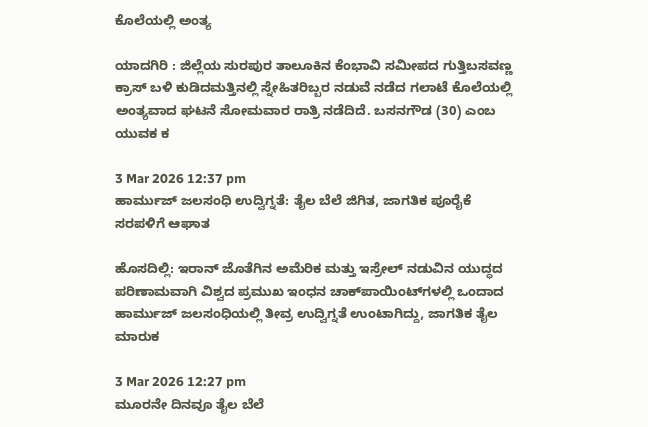ಕೊಲೆಯಲ್ಲಿ ಅಂತ್ಯ

ಯಾದಗಿರಿ : ಜಿಲ್ಲೆಯ ಸುರಪುರ ತಾಲೂಕಿನ ಕೆಂಭಾವಿ ಸಮೀಪದ ಗುತ್ತಿಬಸವಣ್ಣ ಕ್ರಾಸ್ ಬಳಿ ಕುಡಿದಮತ್ತಿನಲ್ಲಿ ಸ್ನೇಹಿತರಿಬ್ಬರ ನಡುವೆ ನಡೆದ ಗಲಾಟೆ ಕೊಲೆಯಲ್ಲಿ ಅಂತ್ಯವಾದ ಘಟನೆ ಸೋಮವಾರ ರಾತ್ರಿ ನಡೆದಿದೆ. ಬಸನಗೌಡ (30) ಎಂಬ ಯುವಕ ಕ

3 Mar 2026 12:37 pm
ಹಾರ್ಮುಜ್ ಜಲಸಂಧಿ ಉದ್ವಿಗ್ನತೆ: ತೈಲ ಬೆಲೆ ಜಿಗಿತ, ಜಾಗತಿಕ ಪೂರೈಕೆ ಸರಪಳಿಗೆ ಆಘಾತ

ಹೊಸದಿಲ್ಲಿ: ಇರಾನ್ ಜೊತೆಗಿನ ಅಮೆರಿಕ ಮತ್ತು ಇಸ್ರೇಲ್ ನಡುವಿನ ಯುದ್ಧದ ಪರಿಣಾಮವಾಗಿ ವಿಶ್ವದ ಪ್ರಮುಖ ಇಂಧನ ಚಾಕ್‌ಪಾಯಿಂಟ್‌ಗಳಲ್ಲಿ ಒಂದಾದ ಹಾರ್ಮುಜ್ ಜಲಸಂಧಿಯಲ್ಲಿ ತೀವ್ರ ಉದ್ವಿಗ್ನತೆ ಉಂಟಾಗಿದ್ದು, ಜಾಗತಿಕ ತೈಲ ಮಾರುಕ

3 Mar 2026 12:27 pm
ಮೂರನೇ ದಿನವೂ ತೈಲ ಬೆಲೆ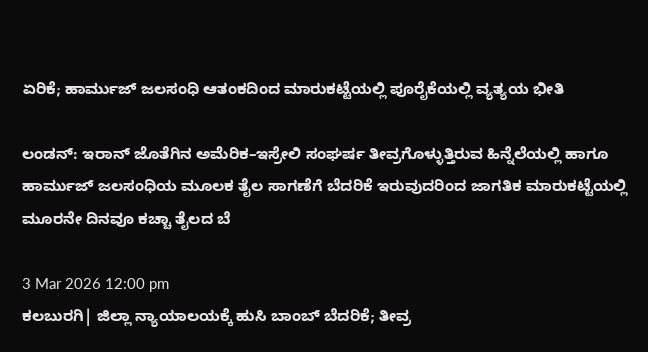ಏರಿಕೆ; ಹಾರ್ಮುಜ್ ಜಲಸಂಧಿ ಆತಂಕದಿಂದ ಮಾರುಕಟ್ಟೆಯಲ್ಲಿ ಪೂರೈಕೆಯಲ್ಲಿ ವ್ಯತ್ಯಯ ಭೀತಿ

ಲಂಡನ್: ಇರಾನ್ ಜೊತೆಗಿನ ಅಮೆರಿಕ–ಇಸ್ರೇಲಿ ಸಂಘರ್ಷ ತೀವ್ರಗೊಳ್ಳುತ್ತಿರುವ ಹಿನ್ನೆಲೆಯಲ್ಲಿ ಹಾಗೂ ಹಾರ್ಮುಜ್ ಜಲಸಂಧಿಯ ಮೂಲಕ ತೈಲ ಸಾಗಣೆಗೆ ಬೆದರಿಕೆ ಇರುವುದರಿಂದ ಜಾಗತಿಕ ಮಾರುಕಟ್ಟೆಯಲ್ಲಿ ಮೂರನೇ ದಿನವೂ ಕಚ್ಚಾ ತೈಲದ ಬೆ

3 Mar 2026 12:00 pm
ಕಲಬುರಗಿ| ಜಿಲ್ಲಾ ನ್ಯಾಯಾಲಯಕ್ಕೆ ಹುಸಿ ಬಾಂಬ್ ಬೆದರಿಕೆ; ತೀವ್ರ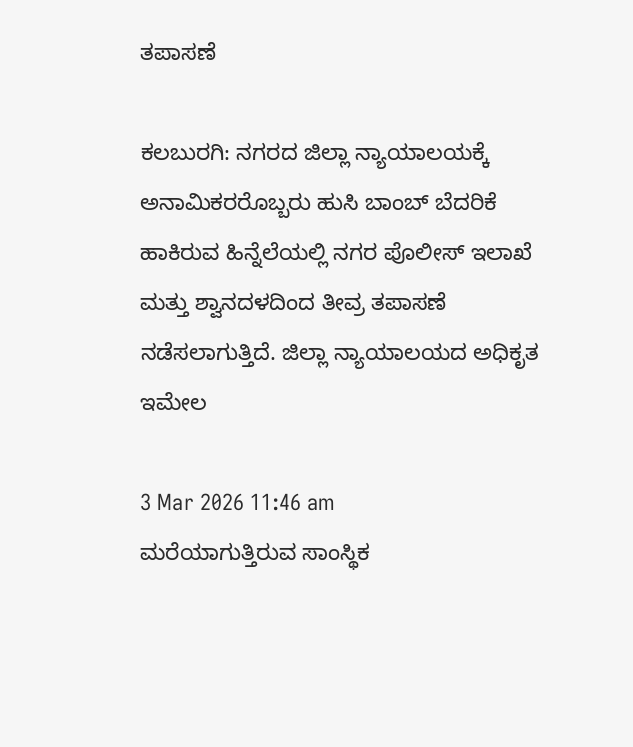ತಪಾಸಣೆ

ಕಲಬುರಗಿ: ನಗರದ ಜಿಲ್ಲಾ ನ್ಯಾಯಾಲಯಕ್ಕೆ ಅನಾಮಿಕರರೊಬ್ಬರು ಹುಸಿ ಬಾಂಬ್ ಬೆದರಿಕೆ ಹಾಕಿರುವ ಹಿನ್ನೆಲೆಯಲ್ಲಿ ನಗರ ಪೊಲೀಸ್ ಇಲಾಖೆ ಮತ್ತು ಶ್ವಾನದಳದಿಂದ ತೀವ್ರ ತಪಾಸಣೆ ನಡೆಸಲಾಗುತ್ತಿದೆ. ಜಿಲ್ಲಾ ನ್ಯಾಯಾಲಯದ ಅಧಿಕೃತ ಇಮೇಲ

3 Mar 2026 11:46 am
ಮರೆಯಾಗುತ್ತಿರುವ ಸಾಂಸ್ಥಿಕ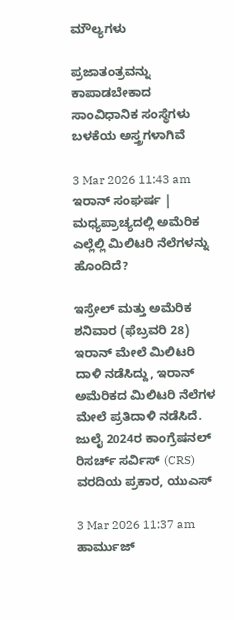ಮೌಲ್ಯಗಳು

ಪ್ರಜಾತಂತ್ರವನ್ನು ಕಾಪಾಡಬೇಕಾದ ಸಾಂವಿಧಾನಿಕ ಸಂಸ್ಥೆಗಳು ಬಳಕೆಯ ಅಸ್ತ್ರಗಳಾಗಿವೆ

3 Mar 2026 11:43 am
ಇರಾನ್ ಸಂಘರ್ಷ | ಮಧ್ಯಪ್ರಾಚ್ಯದಲ್ಲಿ ಅಮೆರಿಕ ಎಲ್ಲೆಲ್ಲಿ ಮಿಲಿಟರಿ ನೆಲೆಗಳನ್ನು ಹೊಂದಿದೆ?

ಇಸ್ರೇಲ್ ಮತ್ತು ಅಮೆರಿಕ ಶನಿವಾರ (ಫೆಬ್ರವರಿ 28) ಇರಾನ್ ಮೇಲೆ ಮಿಲಿಟರಿ ದಾಳಿ ನಡೆಸಿದ್ದು, ಇರಾನ್ ಅಮೆರಿಕದ ಮಿಲಿಟರಿ ನೆಲೆಗಳ ಮೇಲೆ ಪ್ರತಿದಾಳಿ ನಡೆಸಿದೆ. ಜುಲೈ 2024ರ ಕಾಂಗ್ರೆಷನಲ್ ರಿಸರ್ಚ್ ಸರ್ವಿಸ್ (CRS) ವರದಿಯ ಪ್ರಕಾರ, ಯುಎಸ್

3 Mar 2026 11:37 am
ಹಾರ್ಮುಜ್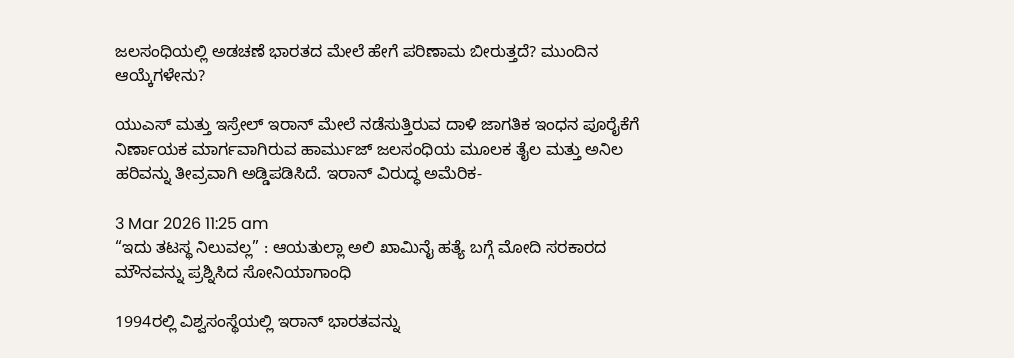ಜಲಸಂಧಿಯಲ್ಲಿ ಅಡಚಣೆ ಭಾರತದ ಮೇಲೆ ಹೇಗೆ ಪರಿಣಾಮ ಬೀರುತ್ತದೆ? ಮುಂದಿನ ಆಯ್ಕೆಗಳೇನು?

ಯುಎಸ್ ಮತ್ತು ಇಸ್ರೇಲ್ ಇರಾನ್ ಮೇಲೆ ನಡೆಸುತ್ತಿರುವ ದಾಳಿ ಜಾಗತಿಕ ಇಂಧನ ಪೂರೈಕೆಗೆ ನಿರ್ಣಾಯಕ ಮಾರ್ಗವಾಗಿರುವ ಹಾರ್ಮುಜ್ ಜಲಸಂಧಿಯ ಮೂಲಕ ತೈಲ ಮತ್ತು ಅನಿಲ ಹರಿವನ್ನು ತೀವ್ರವಾಗಿ ಅಡ್ಡಿಪಡಿಸಿದೆ. ಇರಾನ್ ವಿರುದ್ಧ ಅಮೆರಿಕ-

3 Mar 2026 11:25 am
“ಇದು ತಟಸ್ಥ ನಿಲುವಲ್ಲ” : ಆಯತುಲ್ಲಾ ಅಲಿ ಖಾಮಿನೈ ಹತ್ಯೆ ಬಗ್ಗೆ ಮೋದಿ ಸರಕಾರದ ಮೌನವನ್ನು ಪ್ರಶ್ನಿಸಿದ ಸೋನಿಯಾಗಾಂಧಿ

1994ರಲ್ಲಿ ವಿಶ್ವಸಂಸ್ಥೆಯಲ್ಲಿ ಇರಾನ್ ಭಾರತವನ್ನು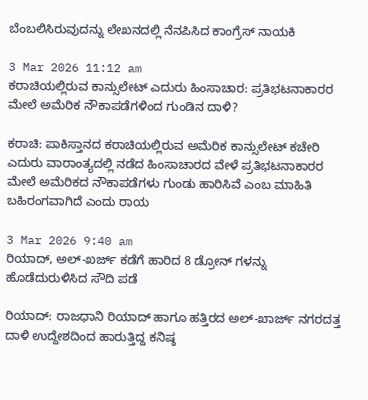ಬೆಂಬಲಿಸಿರುವುದನ್ನು ಲೇಖನದಲ್ಲಿ ನೆನಪಿಸಿದ ಕಾಂಗ್ರೆಸ್ ನಾಯಕಿ

3 Mar 2026 11:12 am
ಕರಾಚಿಯಲ್ಲಿರುವ ಕಾನ್ಸುಲೇಟ್ ಎದುರು ಹಿಂಸಾಚಾರ: ಪ್ರತಿಭಟನಾಕಾರರ ಮೇಲೆ ಅಮೆರಿಕ ನೌಕಾಪಡೆಗಳಿಂದ ಗುಂಡಿನ ದಾಳಿ?

ಕರಾಚಿ: ಪಾಕಿಸ್ತಾನದ ಕರಾಚಿಯಲ್ಲಿರುವ ಅಮೆರಿಕ ಕಾನ್ಸುಲೇಟ್ ಕಚೇರಿ ಎದುರು ವಾರಾಂತ್ಯದಲ್ಲಿ ನಡೆದ ಹಿಂಸಾಚಾರದ ವೇಳೆ ಪ್ರತಿಭಟನಾಕಾರರ ಮೇಲೆ ಅಮೆರಿಕದ ನೌಕಾಪಡೆಗಳು ಗುಂಡು ಹಾರಿಸಿವೆ ಎಂಬ ಮಾಹಿತಿ ಬಹಿರಂಗವಾಗಿದೆ ಎಂದು ರಾಯ

3 Mar 2026 9:40 am
ರಿಯಾದ್‌, ಅಲ್-ಖರ್ಜ್ ಕಡೆಗೆ ಹಾರಿದ 8 ಡ್ರೋನ್‌ ಗಳನ್ನು ಹೊಡೆದುರುಳಿಸಿದ ಸೌದಿ ಪಡೆ

ರಿಯಾದ್‌: ರಾಜಧಾನಿ ರಿಯಾದ್‌ ಹಾಗೂ ಹತ್ತಿರದ ಅಲ್-ಖಾರ್ಜ್ ನಗರದತ್ತ ದಾಳಿ ಉದ್ದೇಶದಿಂದ ಹಾರುತ್ತಿದ್ದ ಕನಿಷ್ಠ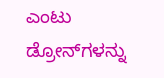ಎಂಟು ಡ್ರೋನ್‌ಗಳನ್ನು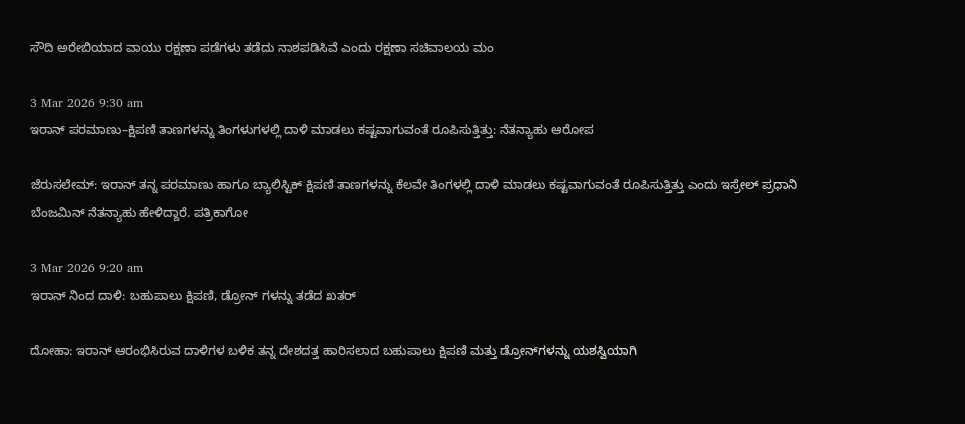ಸೌದಿ ಅರೇಬಿಯಾದ ವಾಯು ರಕ್ಷಣಾ ಪಡೆಗಳು ತಡೆದು ನಾಶಪಡಿಸಿವೆ ಎಂದು ರಕ್ಷಣಾ ಸಚಿವಾಲಯ ಮಂ

3 Mar 2026 9:30 am
ಇರಾನ್ ಪರಮಾಣು–ಕ್ಷಿಪಣಿ ತಾಣಗಳನ್ನು ತಿಂಗಳುಗಳಲ್ಲಿ ದಾಳಿ ಮಾಡಲು ಕಷ್ಟವಾಗುವಂತೆ ರೂಪಿಸುತ್ತಿತ್ತು: ನೆತನ್ಯಾಹು ಆರೋಪ

ಜೆರುಸಲೇಮ್: ಇರಾನ್ ತನ್ನ ಪರಮಾಣು ಹಾಗೂ ಬ್ಯಾಲಿಸ್ಟಿಕ್ ಕ್ಷಿಪಣಿ ತಾಣಗಳನ್ನು ಕೆಲವೇ ತಿಂಗಳಲ್ಲಿ ದಾಳಿ ಮಾಡಲು ಕಷ್ಟವಾಗುವಂತೆ ರೂಪಿಸುತ್ತಿತ್ತು ಎಂದು ಇಸ್ರೇಲ್ ಪ್ರಧಾನಿ ಬೆಂಜಮಿನ್ ನೆತನ್ಯಾಹು ಹೇಳಿದ್ದಾರೆ. ಪತ್ರಿಕಾಗೋ

3 Mar 2026 9:20 am
ಇರಾನ್ ನಿಂದ ದಾಳಿ: ಬಹುಪಾಲು ಕ್ಷಿಪಣಿ, ಡ್ರೋನ್‌ ಗಳನ್ನು ತಡೆದ ಖತರ್‌

ದೋಹಾ: ಇರಾನ್ ಆರಂಭಿಸಿರುವ ದಾಳಿಗಳ ಬಳಿಕ ತನ್ನ ದೇಶದತ್ತ ಹಾರಿಸಲಾದ ಬಹುಪಾಲು ಕ್ಷಿಪಣಿ ಮತ್ತು ಡ್ರೋನ್‌ಗಳನ್ನು ಯಶಸ್ವಿಯಾಗಿ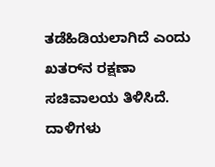ತಡೆಹಿಡಿಯಲಾಗಿದೆ ಎಂದು ಖತರ್‌ನ ರಕ್ಷಣಾ ಸಚಿವಾಲಯ ತಿಳಿಸಿದೆ. ದಾಳಿಗಳು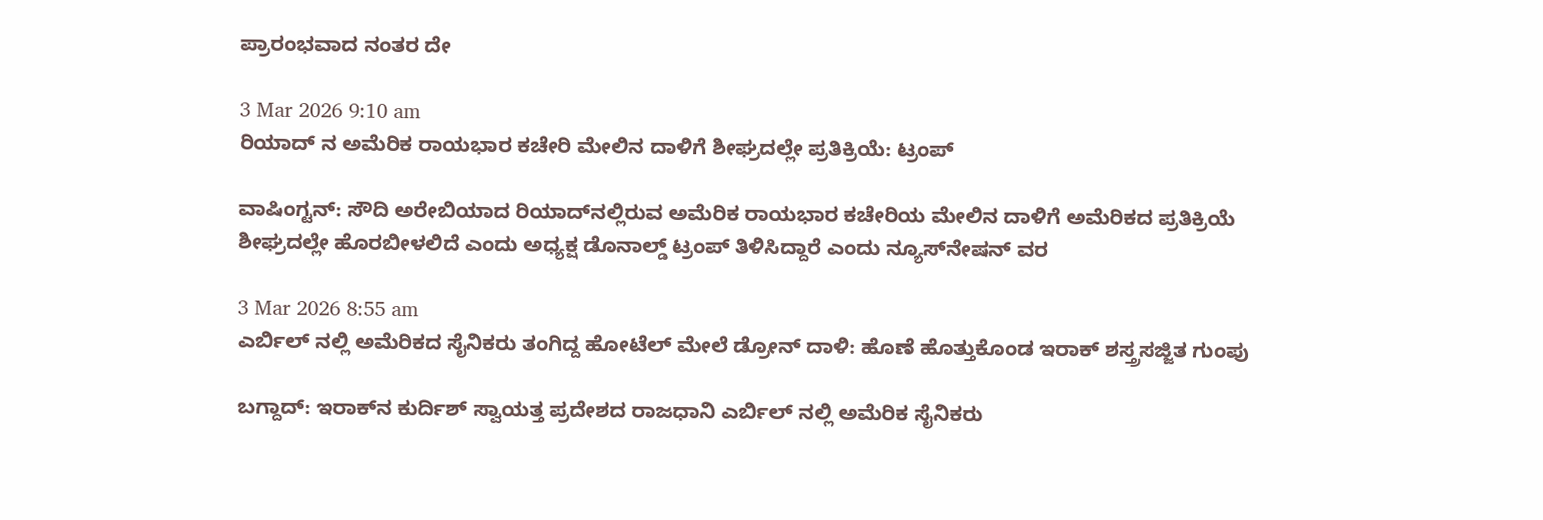ಪ್ರಾರಂಭವಾದ ನಂತರ ದೇ

3 Mar 2026 9:10 am
ರಿಯಾದ್ ನ ಅಮೆರಿಕ ರಾಯಭಾರ ಕಚೇರಿ ಮೇಲಿನ ದಾಳಿಗೆ ಶೀಘ್ರದಲ್ಲೇ ಪ್ರತಿಕ್ರಿಯೆ: ಟ್ರಂಪ್

ವಾಷಿಂಗ್ಟನ್: ಸೌದಿ ಅರೇಬಿಯಾದ ರಿಯಾದ್‌ನಲ್ಲಿರುವ ಅಮೆರಿಕ ರಾಯಭಾರ ಕಚೇರಿಯ ಮೇಲಿನ ದಾಳಿಗೆ ಅಮೆರಿಕದ ಪ್ರತಿಕ್ರಿಯೆ ಶೀಘ್ರದಲ್ಲೇ ಹೊರಬೀಳಲಿದೆ ಎಂದು ಅಧ್ಯಕ್ಷ ಡೊನಾಲ್ಡ್ ಟ್ರಂಪ್ ತಿಳಿಸಿದ್ದಾರೆ ಎಂದು ನ್ಯೂಸ್‌ನೇಷನ್ ವರ

3 Mar 2026 8:55 am
ಎರ್ಬಿಲ್‌ ನಲ್ಲಿ ಅಮೆರಿಕದ ಸೈನಿಕರು ತಂಗಿದ್ದ ಹೋಟೆಲ್‌ ಮೇಲೆ ಡ್ರೋನ್ ದಾಳಿ: ಹೊಣೆ ಹೊತ್ತುಕೊಂಡ ಇರಾಕ್ ಶಸ್ತ್ರಸಜ್ಜಿತ ಗುಂಪು

ಬಗ್ದಾದ್: ಇರಾಕ್‌ನ ಕುರ್ದಿಶ್ ಸ್ವಾಯತ್ತ ಪ್ರದೇಶದ ರಾಜಧಾನಿ ಎರ್ಬಿಲ್‌ ನಲ್ಲಿ ಅಮೆರಿಕ ಸೈನಿಕರು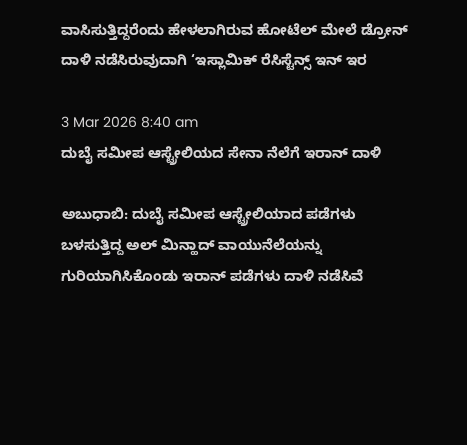ವಾಸಿಸುತ್ತಿದ್ದರೆಂದು ಹೇಳಲಾಗಿರುವ ಹೋಟೆಲ್‌ ಮೇಲೆ ಡ್ರೋನ್ ದಾಳಿ ನಡೆಸಿರುವುದಾಗಿ ‘ಇಸ್ಲಾಮಿಕ್ ರೆಸಿಸ್ಟೆನ್ಸ್ ಇನ್ ಇರ

3 Mar 2026 8:40 am
ದುಬೈ ಸಮೀಪ ಆಸ್ಟ್ರೇಲಿಯದ ಸೇನಾ ನೆಲೆಗೆ ಇರಾನ್ ದಾಳಿ

ಅಬುಧಾಬಿ: ದುಬೈ ಸಮೀಪ ಆಸ್ಟ್ರೇಲಿಯಾದ ಪಡೆಗಳು ಬಳಸುತ್ತಿದ್ದ ಅಲ್ ಮಿನ್ಹಾದ್ ವಾಯುನೆಲೆಯನ್ನು ಗುರಿಯಾಗಿಸಿಕೊಂಡು ಇರಾನ್ ಪಡೆಗಳು ದಾಳಿ ನಡೆಸಿವೆ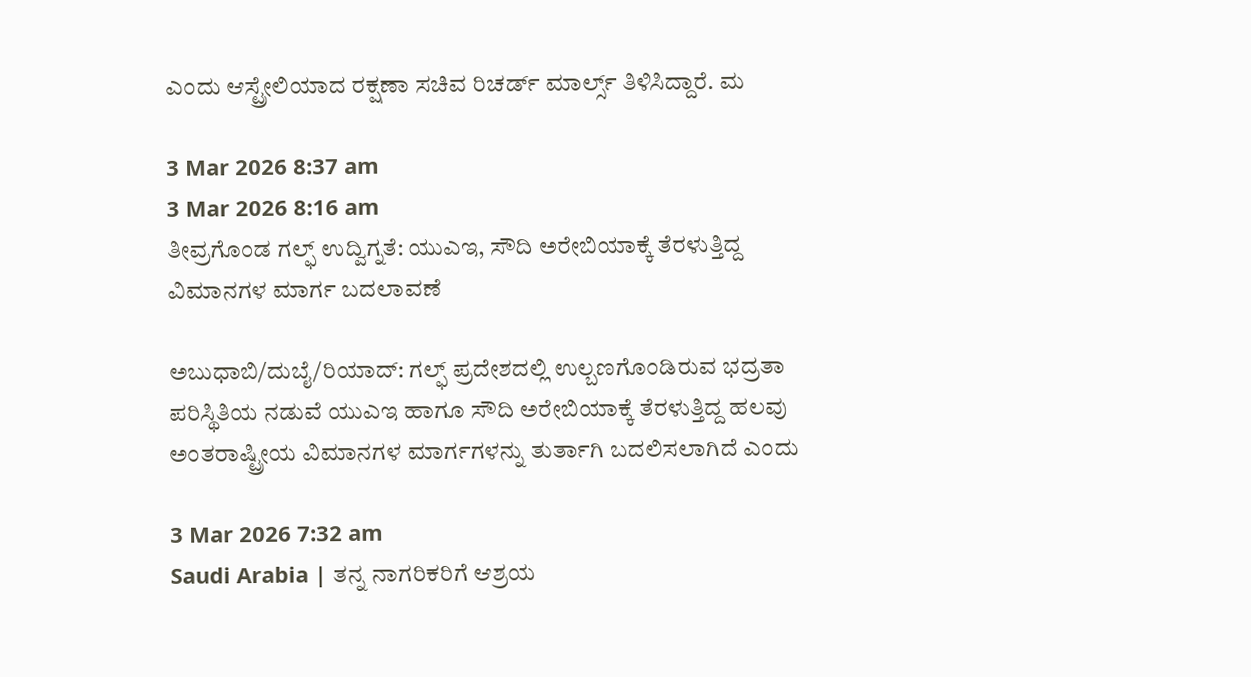ಎಂದು ಆಸ್ಟ್ರೇಲಿಯಾದ ರಕ್ಷಣಾ ಸಚಿವ ರಿಚರ್ಡ್ ಮಾರ್ಲ್ಸ್ ತಿಳಿಸಿದ್ದಾರೆ. ಮ

3 Mar 2026 8:37 am
3 Mar 2026 8:16 am
ತೀವ್ರಗೊಂಡ ಗಲ್ಫ್ ಉದ್ವಿಗ್ನತೆ: ಯುಎಇ, ಸೌದಿ ಅರೇಬಿಯಾಕ್ಕೆ ತೆರಳುತ್ತಿದ್ದ ವಿಮಾನಗಳ ಮಾರ್ಗ ಬದಲಾವಣೆ

ಅಬುಧಾಬಿ/ದುಬೈ/ರಿಯಾದ್: ಗಲ್ಫ್ ಪ್ರದೇಶದಲ್ಲಿ ಉಲ್ಬಣಗೊಂಡಿರುವ ಭದ್ರತಾ ಪರಿಸ್ಥಿತಿಯ ನಡುವೆ ಯುಎಇ ಹಾಗೂ ಸೌದಿ ಅರೇಬಿಯಾಕ್ಕೆ ತೆರಳುತ್ತಿದ್ದ ಹಲವು ಅಂತರಾಷ್ಟ್ರೀಯ ವಿಮಾನಗಳ ಮಾರ್ಗಗಳನ್ನು ತುರ್ತಾಗಿ ಬದಲಿಸಲಾಗಿದೆ ಎಂದು

3 Mar 2026 7:32 am
Saudi Arabia | ತನ್ನ ನಾಗರಿಕರಿಗೆ ಆಶ್ರಯ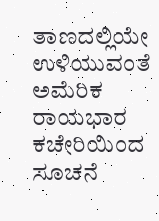ತಾಣದಲ್ಲಿಯೇ ಉಳಿಯುವಂತೆ ಅಮೆರಿಕ ರಾಯಭಾರ ಕಚೇರಿಯಿಂದ ಸೂಚನೆ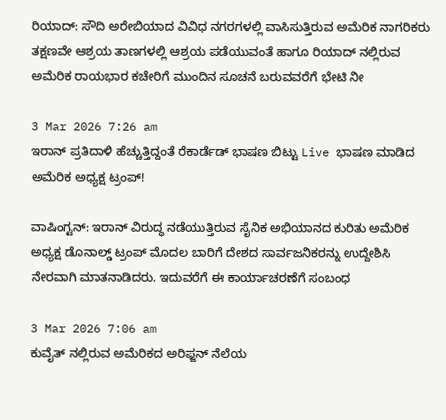ರಿಯಾದ್: ಸೌದಿ ಅರೇಬಿಯಾದ ವಿವಿಧ ನಗರಗಳಲ್ಲಿ ವಾಸಿಸುತ್ತಿರುವ ಅಮೆರಿಕ ನಾಗರಿಕರು ತಕ್ಷಣವೇ ಆಶ್ರಯ ತಾಣಗಳಲ್ಲಿ ಆಶ್ರಯ ಪಡೆಯುವಂತೆ ಹಾಗೂ ರಿಯಾದ್‌ ನಲ್ಲಿರುವ ಅಮೆರಿಕ ರಾಯಭಾರ ಕಚೇರಿಗೆ ಮುಂದಿನ ಸೂಚನೆ ಬರುವವರೆಗೆ ಭೇಟಿ ನೀ

3 Mar 2026 7:26 am
ಇರಾನ್ ಪ್ರತಿದಾಳಿ ಹೆಚ್ಚುತ್ತಿದ್ದಂತೆ ರೆಕಾರ್ಡೆಡ್ ಭಾಷಣ ಬಿಟ್ಟು Live ಭಾಷಣ ಮಾಡಿದ ಅಮೆರಿಕ ಅಧ್ಯಕ್ಷ ಟ್ರಂಪ್!

ವಾಷಿಂಗ್ಟನ್: ಇರಾನ್ ವಿರುದ್ಧ ನಡೆಯುತ್ತಿರುವ ಸೈನಿಕ ಅಭಿಯಾನದ ಕುರಿತು ಅಮೆರಿಕ ಅಧ್ಯಕ್ಷ ಡೊನಾಲ್ಡ್ ಟ್ರಂಪ್ ಮೊದಲ ಬಾರಿಗೆ ದೇಶದ ಸಾರ್ವಜನಿಕರನ್ನು ಉದ್ದೇಶಿಸಿ ನೇರವಾಗಿ ಮಾತನಾಡಿದರು. ಇದುವರೆಗೆ ಈ ಕಾರ್ಯಾಚರಣೆಗೆ ಸಂಬಂಧ

3 Mar 2026 7:06 am
ಕುವೈತ್‌ ನಲ್ಲಿರುವ ಅಮೆರಿಕದ ಅರಿಫ್ಜನ್ ನೆಲೆಯ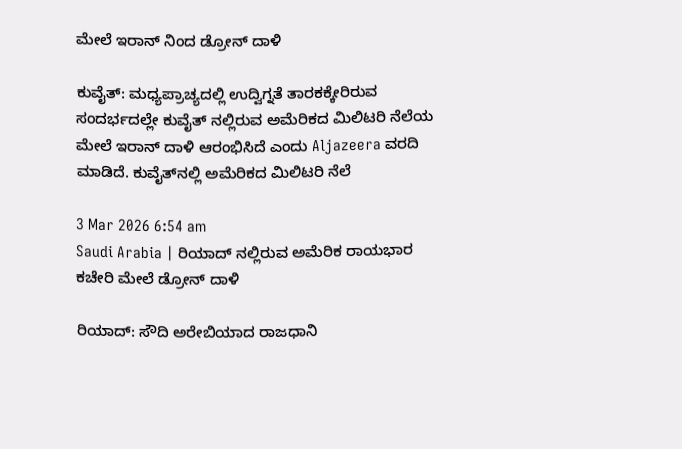ಮೇಲೆ ಇರಾನ್‌ ನಿಂದ ಡ್ರೋನ್ ದಾಳಿ

ಕುವೈತ್: ಮಧ್ಯಪ್ರಾಚ್ಯದಲ್ಲಿ ಉದ್ವಿಗ್ನತೆ ತಾರಕಕ್ಕೇರಿರುವ ಸಂದರ್ಭದಲ್ಲೇ ಕುವೈತ್‌ ನಲ್ಲಿರುವ ಅಮೆರಿಕದ ಮಿಲಿಟರಿ ನೆಲೆಯ ಮೇಲೆ ಇರಾನ್ ದಾಳಿ ಆರಂಭಿಸಿದೆ ಎಂದು Aljazeera ವರದಿ ಮಾಡಿದೆ. ಕುವೈತ್‌ನಲ್ಲಿ ಅಮೆರಿಕದ ಮಿಲಿಟರಿ ನೆಲೆ

3 Mar 2026 6:54 am
Saudi Arabia | ರಿಯಾದ್‌ ನಲ್ಲಿರುವ ಅಮೆರಿಕ ರಾಯಭಾರ ಕಚೇರಿ ಮೇಲೆ ಡ್ರೋನ್ ದಾಳಿ

ರಿಯಾದ್: ಸೌದಿ ಅರೇಬಿಯಾದ ರಾಜಧಾನಿ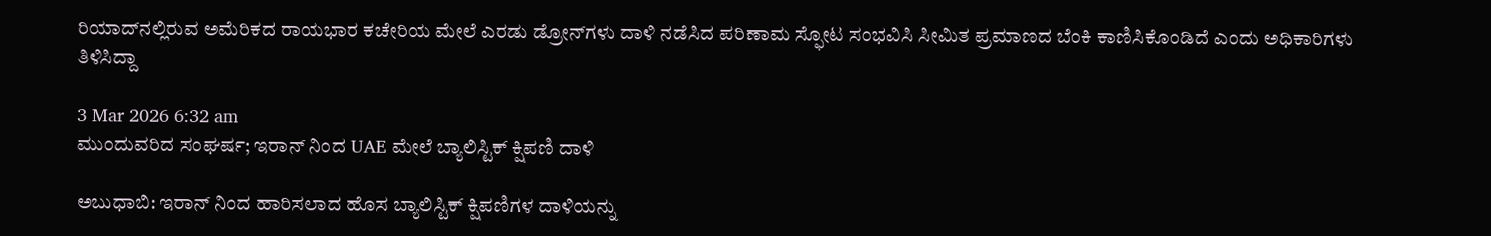ರಿಯಾದ್‌ನಲ್ಲಿರುವ ಅಮೆರಿಕದ ರಾಯಭಾರ ಕಚೇರಿಯ ಮೇಲೆ ಎರಡು ಡ್ರೋನ್‌ಗಳು ದಾಳಿ ನಡೆಸಿದ ಪರಿಣಾಮ ಸ್ಫೋಟ ಸಂಭವಿಸಿ ಸೀಮಿತ ಪ್ರಮಾಣದ ಬೆಂಕಿ ಕಾಣಿಸಿಕೊಂಡಿದೆ ಎಂದು ಅಧಿಕಾರಿಗಳು ತಿಳಿಸಿದ್ದಾ

3 Mar 2026 6:32 am
ಮುಂದುವರಿದ ಸಂಘರ್ಷ; ಇರಾನ್‌ ನಿಂದ UAE ಮೇಲೆ ಬ್ಯಾಲಿಸ್ಟಿಕ್ ಕ್ಷಿಪಣಿ ದಾಳಿ

ಅಬುಧಾಬಿ: ಇರಾನ್‌ ನಿಂದ ಹಾರಿಸಲಾದ ಹೊಸ ಬ್ಯಾಲಿಸ್ಟಿಕ್ ಕ್ಷಿಪಣಿಗಳ ದಾಳಿಯನ್ನು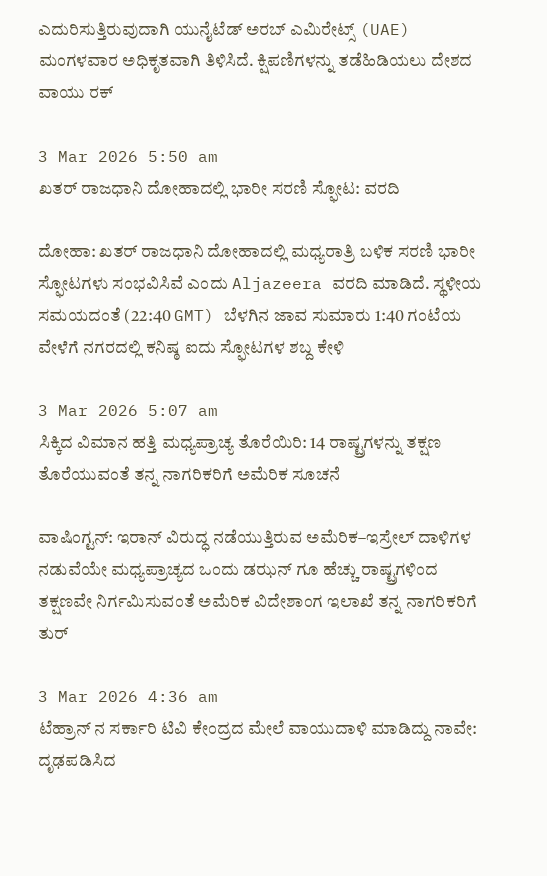ಎದುರಿಸುತ್ತಿರುವುದಾಗಿ ಯುನೈಟೆಡ್ ಅರಬ್ ಎಮಿರೇಟ್ಸ್ (UAE) ಮಂಗಳವಾರ ಅಧಿಕೃತವಾಗಿ ತಿಳಿಸಿದೆ. ಕ್ಷಿಪಣಿಗಳನ್ನು ತಡೆಹಿಡಿಯಲು ದೇಶದ ವಾಯು ರಕ್

3 Mar 2026 5:50 am
ಖತರ್ ರಾಜಧಾನಿ ದೋಹಾದಲ್ಲಿ ಭಾರೀ ಸರಣಿ ಸ್ಫೋಟ: ವರದಿ

ದೋಹಾ: ಖತರ್ ರಾಜಧಾನಿ ದೋಹಾದಲ್ಲಿ ಮಧ್ಯರಾತ್ರಿ ಬಳಿಕ ಸರಣಿ ಭಾರೀ ಸ್ಫೋಟಗಳು ಸಂಭವಿಸಿವೆ ಎಂದು Aljazeera ವರದಿ ಮಾಡಿದೆ. ಸ್ಥಳೀಯ ಸಮಯದಂತೆ (22:40 GMT) ಬೆಳಗಿನ ಜಾವ ಸುಮಾರು 1:40 ಗಂಟೆಯ ವೇಳೆಗೆ ನಗರದಲ್ಲಿ ಕನಿಷ್ಠ ಐದು ಸ್ಫೋಟಗಳ ಶಬ್ದ ಕೇಳಿ

3 Mar 2026 5:07 am
ಸಿಕ್ಕಿದ ವಿಮಾನ ಹತ್ತಿ ಮಧ್ಯಪ್ರಾಚ್ಯ ತೊರೆಯಿರಿ: 14 ರಾಷ್ಟ್ರಗಳನ್ನು ತಕ್ಷಣ ತೊರೆಯುವಂತೆ ತನ್ನ ನಾಗರಿಕರಿಗೆ ಅಮೆರಿಕ ಸೂಚನೆ

ವಾಷಿಂಗ್ಟನ್: ಇರಾನ್ ವಿರುದ್ಧ ನಡೆಯುತ್ತಿರುವ ಅಮೆರಿಕ–ಇಸ್ರೇಲ್ ದಾಳಿಗಳ ನಡುವೆಯೇ ಮಧ್ಯಪ್ರಾಚ್ಯದ ಒಂದು ಡಝನ್‌ ಗೂ ಹೆಚ್ಚು ರಾಷ್ಟ್ರಗಳಿಂದ ತಕ್ಷಣವೇ ನಿರ್ಗಮಿಸುವಂತೆ ಅಮೆರಿಕ ವಿದೇಶಾಂಗ ಇಲಾಖೆ ತನ್ನ ನಾಗರಿಕರಿಗೆ ತುರ್

3 Mar 2026 4:36 am
ಟೆಹ್ರಾನ್ ನ ಸರ್ಕಾರಿ ಟಿವಿ ಕೇಂದ್ರದ ಮೇಲೆ ವಾಯುದಾಳಿ ಮಾಡಿದ್ದು ನಾವೇ: ದೃಢಪಡಿಸಿದ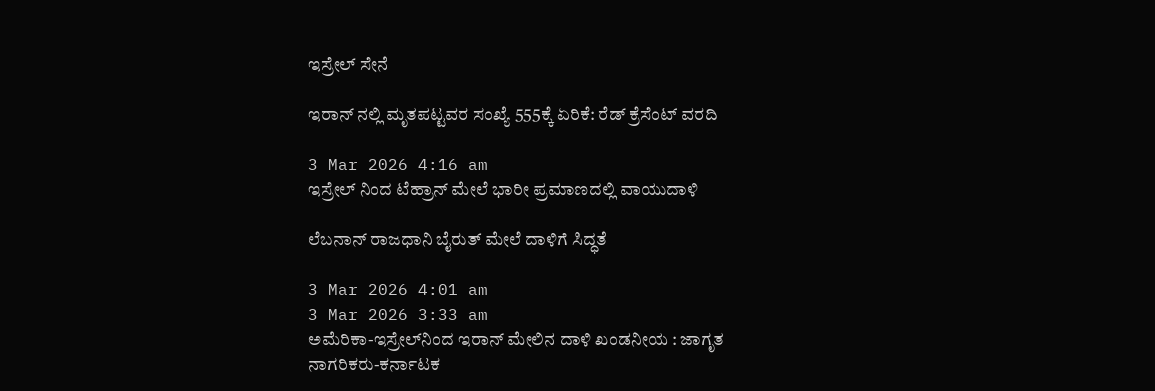ಇಸ್ರೇಲ್ ಸೇನೆ

ಇರಾನ್ ನಲ್ಲಿ ಮೃತಪಟ್ಟವರ ಸಂಖ್ಯೆ 555ಕ್ಕೆ ಏರಿಕೆ: ರೆಡ್ ಕ್ರೆಸೆಂಟ್ ವರದಿ

3 Mar 2026 4:16 am
ಇಸ್ರೇಲ್ ನಿಂದ ಟೆಹ್ರಾನ್ ಮೇಲೆ ಭಾರೀ ಪ್ರಮಾಣದಲ್ಲಿ ವಾಯುದಾಳಿ

ಲೆಬನಾನ್ ರಾಜಧಾನಿ ಬೈರುತ್‌ ಮೇಲೆ ದಾಳಿಗೆ ಸಿದ್ಧತೆ

3 Mar 2026 4:01 am
3 Mar 2026 3:33 am
ಅಮೆರಿಕಾ-ಇಸ್ರೇಲ್‍ನಿಂದ ಇರಾನ್ ಮೇಲಿನ ದಾಳಿ ಖಂಡನೀಯ : ಜಾಗೃತ ನಾಗರಿಕರು-ಕರ್ನಾಟಕ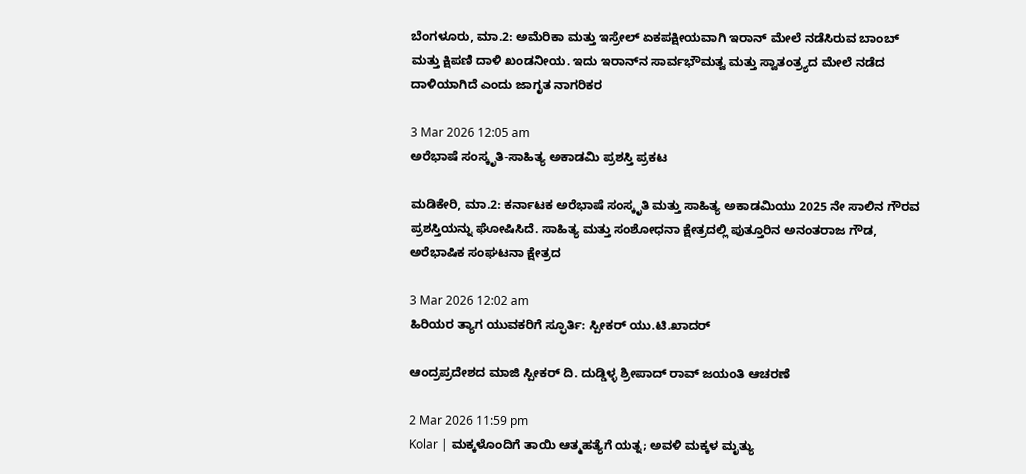ಬೆಂಗಳೂರು, ಮಾ.2: ಅಮೆರಿಕಾ ಮತ್ತು ಇಸ್ರೇಲ್ ಏಕಪಕ್ಷೀಯವಾಗಿ ಇರಾನ್ ಮೇಲೆ ನಡೆಸಿರುವ ಬಾಂಬ್ ಮತ್ತು ಕ್ಷಿಪಣಿ ದಾಳಿ ಖಂಡನೀಯ. ಇದು ಇರಾನ್‍ನ ಸಾರ್ವಭೌಮತ್ವ ಮತ್ತು ಸ್ವಾತಂತ್ರ್ಯದ ಮೇಲೆ ನಡೆದ ದಾಳಿಯಾಗಿದೆ ಎಂದು ಜಾಗೃತ ನಾಗರಿಕರ

3 Mar 2026 12:05 am
ಅರೆಭಾಷೆ ಸಂಸ್ಕೃತಿ-ಸಾಹಿತ್ಯ ಅಕಾಡಮಿ ಪ್ರಶಸ್ತಿ ಪ್ರಕಟ

ಮಡಿಕೇರಿ, ಮಾ.2: ಕರ್ನಾಟಕ ಅರೆಭಾಷೆ ಸಂಸ್ಕೃತಿ ಮತ್ತು ಸಾಹಿತ್ಯ ಅಕಾಡಮಿಯು 2025 ನೇ ಸಾಲಿನ ಗೌರವ ಪ್ರಶಸ್ತಿಯನ್ನು ಘೋಷಿಸಿದೆ. ಸಾಹಿತ್ಯ ಮತ್ತು ಸಂಶೋಧನಾ ಕ್ಷೇತ್ರದಲ್ಲಿ ಪುತ್ತೂರಿನ ಅನಂತರಾಜ ಗೌಡ, ಅರೆಭಾಷಿಕ ಸಂಘಟನಾ ಕ್ಷೇತ್ರದ

3 Mar 2026 12:02 am
ಹಿರಿಯರ ತ್ಯಾಗ ಯುವಕರಿಗೆ ಸ್ಫೂರ್ತಿ: ಸ್ಪೀಕರ್ ಯು.ಟಿ.ಖಾದರ್

ಆಂದ್ರಪ್ರದೇಶದ ಮಾಜಿ ಸ್ಪೀಕರ್ ದಿ. ದುಡ್ಡಿಳ್ಳ ಶ್ರೀಪಾದ್ ರಾವ್ ಜಯಂತಿ ಆಚರಣೆ

2 Mar 2026 11:59 pm
Kolar | ಮಕ್ಕಳೊಂದಿಗೆ ತಾಯಿ ಆತ್ಮಹತ್ಯೆಗೆ ಯತ್ನ; ಅವಳಿ ಮಕ್ಕಳ ಮೃತ್ಯು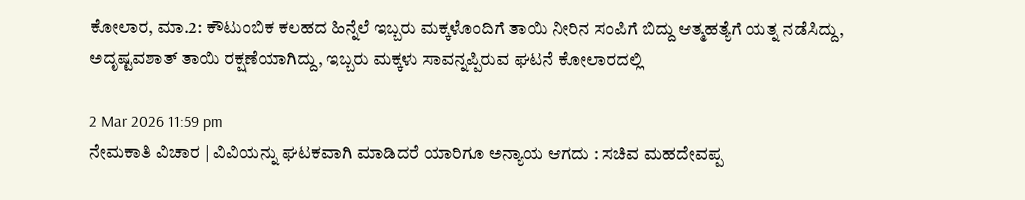ಕೋಲಾರ, ಮಾ.2: ಕೌಟುಂಬಿಕ ಕಲಹದ ಹಿನ್ನೆಲೆ ಇಬ್ಬರು ಮಕ್ಕಳೊಂದಿಗೆ ತಾಯಿ ನೀರಿನ ಸಂಪಿಗೆ ಬಿದ್ದು ಆತ್ಮಹತ್ಯೆಗೆ ಯತ್ನ ನಡೆಸಿದ್ದು, ಅದೃಷ್ಟವಶಾತ್ ತಾಯಿ ರಕ್ಷಣೆಯಾಗಿದ್ದು, ಇಬ್ಬರು ಮಕ್ಕಳು ಸಾವನ್ನಪ್ಪಿರುವ ಘಟನೆ ಕೋಲಾರದಲ್ಲಿ

2 Mar 2026 11:59 pm
ನೇಮಕಾತಿ ವಿಚಾರ | ವಿವಿಯನ್ನು ಘಟಕವಾಗಿ ಮಾಡಿದರೆ ಯಾರಿಗೂ ಅನ್ಯಾಯ ಆಗದು : ಸಚಿವ ಮಹದೇವಪ್ಪ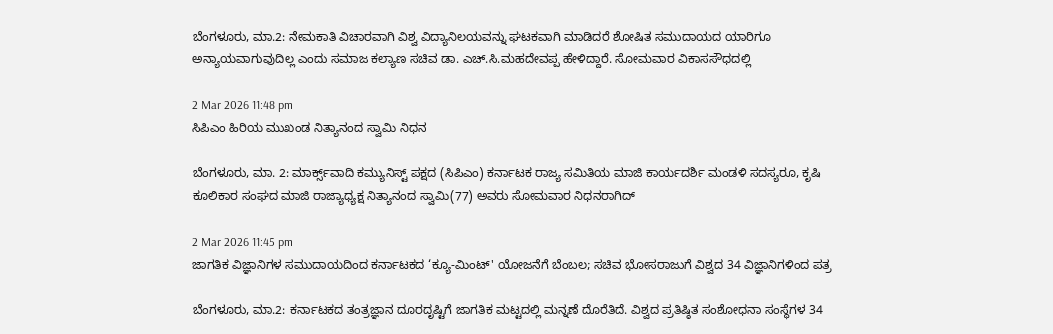ಬೆಂಗಳೂರು, ಮಾ.2: ನೇಮಕಾತಿ ವಿಚಾರವಾಗಿ ವಿಶ್ವ ವಿದ್ಯಾನಿಲಯವನ್ನು ಘಟಕವಾಗಿ ಮಾಡಿದರೆ ಶೋಷಿತ ಸಮುದಾಯದ ಯಾರಿಗೂ ಅನ್ಯಾಯವಾಗುವುದಿಲ್ಲ ಎಂದು ಸಮಾಜ ಕಲ್ಯಾಣ ಸಚಿವ ಡಾ. ಎಚ್.ಸಿ.ಮಹದೇವಪ್ಪ ಹೇಳಿದ್ದಾರೆ. ಸೋಮವಾರ ವಿಕಾಸಸೌಧದಲ್ಲಿ

2 Mar 2026 11:48 pm
ಸಿಪಿಎಂ ಹಿರಿಯ ಮುಖಂಡ ನಿತ್ಯಾನಂದ ಸ್ವಾಮಿ ನಿಧನ

ಬೆಂಗಳೂರು, ಮಾ. 2: ಮಾರ್ಕ್ಸ್‌ವಾದಿ ಕಮ್ಯುನಿಸ್ಟ್ ಪಕ್ಷದ (ಸಿಪಿಎಂ) ಕರ್ನಾಟಕ ರಾಜ್ಯ ಸಮಿತಿಯ ಮಾಜಿ ಕಾರ್ಯದರ್ಶಿ ಮಂಡಳಿ ಸದಸ್ಯರೂ, ಕೃಷಿ ಕೂಲಿಕಾರ ಸಂಘದ ಮಾಜಿ ರಾಜ್ಯಾಧ್ಯಕ್ಷ ನಿತ್ಯಾನಂದ ಸ್ವಾಮಿ(77) ಅವರು ಸೋಮವಾರ ನಿಧನರಾಗಿದ್

2 Mar 2026 11:45 pm
ಜಾಗತಿಕ ವಿಜ್ಞಾನಿಗಳ ಸಮುದಾಯದಿಂದ ಕರ್ನಾಟಕದ ‘ಕ್ಯೂ-ಮಿಂಟ್' ಯೋಜನೆಗೆ ಬೆಂಬಲ; ಸಚಿವ ಭೋಸರಾಜುಗೆ ವಿಶ್ವದ 34 ವಿಜ್ಞಾನಿಗಳಿಂದ ಪತ್ರ

ಬೆಂಗಳೂರು, ಮಾ.2: ಕರ್ನಾಟಕದ ತಂತ್ರಜ್ಞಾನ ದೂರದೃಷ್ಟಿಗೆ ಜಾಗತಿಕ ಮಟ್ಟದಲ್ಲಿ ಮನ್ನಣೆ ದೊರೆತಿದೆ. ವಿಶ್ವದ ಪ್ರತಿಷ್ಠಿತ ಸಂಶೋಧನಾ ಸಂಸ್ಥೆಗಳ 34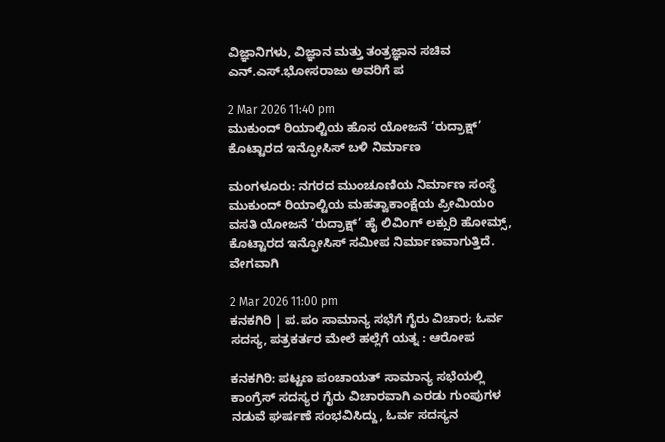ವಿಜ್ಞಾನಿಗಳು, ವಿಜ್ಞಾನ ಮತ್ತು ತಂತ್ರಜ್ಞಾನ ಸಚಿವ ಎನ್.ಎಸ್.ಭೋಸರಾಜು ಅವರಿಗೆ ಪ

2 Mar 2026 11:40 pm
ಮುಕುಂದ್ ರಿಯಾಲ್ಟಿಯ ಹೊಸ ಯೋಜನೆ ‘ರುದ್ರಾಕ್ಷ್’ ಕೊಟ್ಟಾರದ ಇನ್ಫೋಸಿಸ್ ಬಳಿ ನಿರ್ಮಾಣ

ಮಂಗಳೂರು: ನಗರದ ಮುಂಚೂಣಿಯ ನಿರ್ಮಾಣ ಸಂಸ್ಥೆ ಮುಕುಂದ್ ರಿಯಾಲ್ಟಿಯ ಮಹತ್ವಾಕಾಂಕ್ಷೆಯ ಪ್ರೀಮಿಯಂ ವಸತಿ ಯೋಜನೆ ‘ರುದ್ರಾಕ್ಷ್’ ಹೈ ಲಿವಿಂಗ್ ಲಕ್ಸುರಿ ಹೋಮ್ಸ್, ಕೊಟ್ಟಾರದ ಇನ್ಫೋಸಿಸ್ ಸಮೀಪ ನಿರ್ಮಾಣವಾಗುತ್ತಿದೆ. ವೇಗವಾಗಿ

2 Mar 2026 11:00 pm
ಕನಕಗಿರಿ | ಪ.ಪಂ ಸಾಮಾನ್ಯ ಸಭೆಗೆ ಗೈರು ವಿಚಾರ; ಓರ್ವ ಸದಸ್ಯ, ಪತ್ರಕರ್ತರ ಮೇಲೆ ಹಲ್ಲೆಗೆ ಯತ್ನ : ಆರೋಪ

ಕನಕಗಿರಿ: ಪಟ್ಟಣ ಪಂಚಾಯತ್‌ ಸಾಮಾನ್ಯ ಸಭೆಯಲ್ಲಿ ಕಾಂಗ್ರೆಸ್ ಸದಸ್ಯರ ಗೈರು ವಿಚಾರವಾಗಿ ಎರಡು ಗುಂಪುಗಳ ನಡುವೆ ಘರ್ಷಣೆ ಸಂಭವಿಸಿದ್ದು, ಓರ್ವ ಸದಸ್ಯನ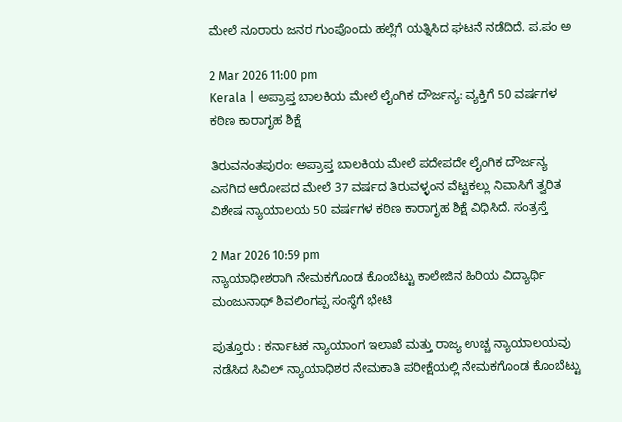ಮೇಲೆ ನೂರಾರು ಜನರ ಗುಂಪೊಂದು ಹಲ್ಲೆಗೆ ಯತ್ನಿಸಿದ ಘಟನೆ ನಡೆದಿದೆ. ಪ.ಪಂ ಅ

2 Mar 2026 11:00 pm
Kerala | ಅಪ್ರಾಪ್ತ ಬಾಲಕಿಯ ಮೇಲೆ ಲೈಂಗಿಕ ದೌರ್ಜನ್ಯ: ವ್ಯಕ್ತಿಗೆ 50 ವರ್ಷಗಳ ಕಠಿಣ ಕಾರಾಗೃಹ ಶಿಕ್ಷೆ

ತಿರುವನಂತಪುರಂ: ಅಪ್ರಾಪ್ತ ಬಾಲಕಿಯ ಮೇಲೆ ಪದೇಪದೇ ಲೈಂಗಿಕ ದೌರ್ಜನ್ಯ ಎಸಗಿದ ಆರೋಪದ ಮೇಲೆ 37 ವರ್ಷದ ತಿರುವಳ್ಳಂನ ವೆಟ್ಟಕಲ್ಲು ನಿವಾಸಿಗೆ ತ್ವರಿತ ವಿಶೇಷ ನ್ಯಾಯಾಲಯ 50 ವರ್ಷಗಳ ಕಠಿಣ ಕಾರಾಗೃಹ ಶಿಕ್ಷೆ ವಿಧಿಸಿದೆ. ಸಂತ್ರಸ್ತೆ

2 Mar 2026 10:59 pm
ನ್ಯಾಯಾಧೀಶರಾಗಿ ನೇಮಕಗೊಂಡ ಕೊಂಬೆಟ್ಟು ಕಾಲೇಜಿನ ಹಿರಿಯ ವಿದ್ಯಾರ್ಥಿ ಮಂಜುನಾಥ್ ಶಿವಲಿಂಗಪ್ಪ ಸಂಸ್ಥೆಗೆ ಭೇಟಿ

ಪುತ್ತೂರು : ಕರ್ನಾಟಕ ನ್ಯಾಯಾಂಗ ಇಲಾಖೆ ಮತ್ತು ರಾಜ್ಯ ಉಚ್ಚ ನ್ಯಾಯಾಲಯವು ನಡೆಸಿದ ಸಿವಿಲ್ ನ್ಯಾಯಾಧಿಶರ ನೇಮಕಾತಿ ಪರೀಕ್ಷೆಯಲ್ಲಿ ನೇಮಕಗೊಂಡ ಕೊಂಬೆಟ್ಟು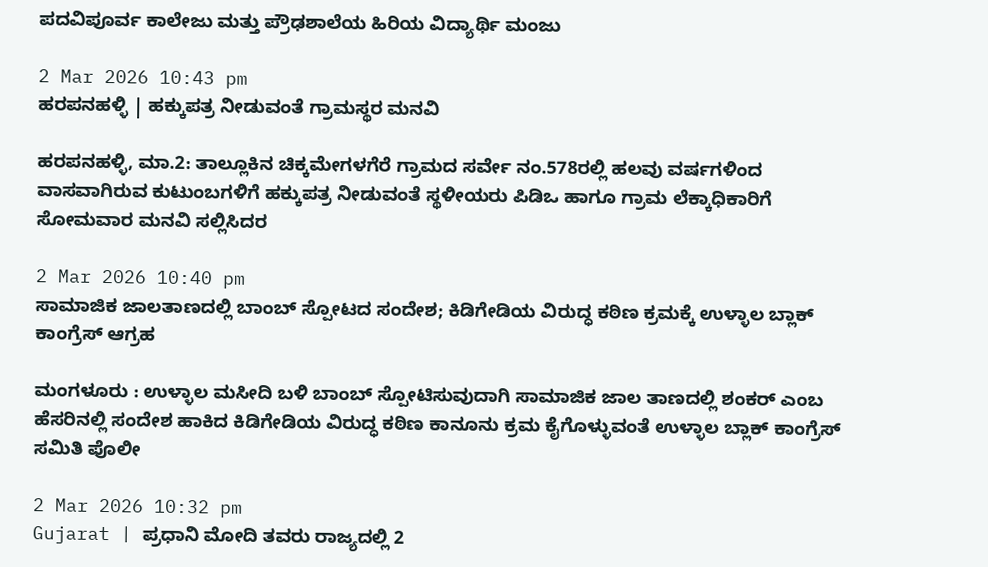ಪದವಿಪೂರ್ವ ಕಾಲೇಜು ಮತ್ತು ಪ್ರೌಢಶಾಲೆಯ ಹಿರಿಯ ವಿದ್ಯಾರ್ಥಿ ಮಂಜು

2 Mar 2026 10:43 pm
ಹರಪನಹಳ್ಳಿ | ಹಕ್ಕುಪತ್ರ ನೀಡುವಂತೆ ಗ್ರಾಮಸ್ಥರ ಮನವಿ

ಹರಪನಹಳ್ಳಿ, ಮಾ.2: ತಾಲ್ಲೂಕಿನ ಚಿಕ್ಕಮೇಗಳಗೆರೆ ಗ್ರಾಮದ ಸರ್ವೇ ನಂ.578ರಲ್ಲಿ ಹಲವು ವರ್ಷಗಳಿಂದ ವಾಸವಾಗಿರುವ ಕುಟುಂಬಗಳಿಗೆ ಹಕ್ಕುಪತ್ರ ನೀಡುವಂತೆ ಸ್ಥಳೀಯರು ಪಿಡಿಒ ಹಾಗೂ ಗ್ರಾಮ ಲೆಕ್ಕಾಧಿಕಾರಿಗೆ ಸೋಮವಾರ ಮನವಿ ಸಲ್ಲಿಸಿದರ

2 Mar 2026 10:40 pm
ಸಾಮಾಜಿಕ ಜಾಲತಾಣದಲ್ಲಿ ಬಾಂಬ್ ಸ್ಪೋಟದ ಸಂದೇಶ; ಕಿಡಿಗೇಡಿಯ ವಿರುದ್ಧ ಕಠಿಣ ಕ್ರಮಕ್ಕೆ ಉಳ್ಳಾಲ ಬ್ಲಾಕ್ ಕಾಂಗ್ರೆಸ್ ಆಗ್ರಹ

ಮಂಗಳೂರು : ಉಳ್ಳಾಲ ಮಸೀದಿ ಬಳಿ ಬಾಂಬ್ ಸ್ಪೋಟಿಸುವುದಾಗಿ ಸಾಮಾಜಿಕ ಜಾಲ ತಾಣದಲ್ಲಿ ಶಂಕರ್ ಎಂಬ ಹೆಸರಿನಲ್ಲಿ ಸಂದೇಶ ಹಾಕಿದ ಕಿಡಿಗೇಡಿಯ ವಿರುದ್ಧ ಕಠಿಣ ಕಾನೂನು ಕ್ರಮ ಕೈಗೊಳ್ಳುವಂತೆ ಉಳ್ಳಾಲ ಬ್ಲಾಕ್ ಕಾಂಗ್ರೆಸ್ ಸಮಿತಿ ಪೊಲೀ

2 Mar 2026 10:32 pm
Gujarat | ಪ್ರಧಾನಿ ಮೋದಿ ತವರು ರಾಜ್ಯದಲ್ಲಿ 2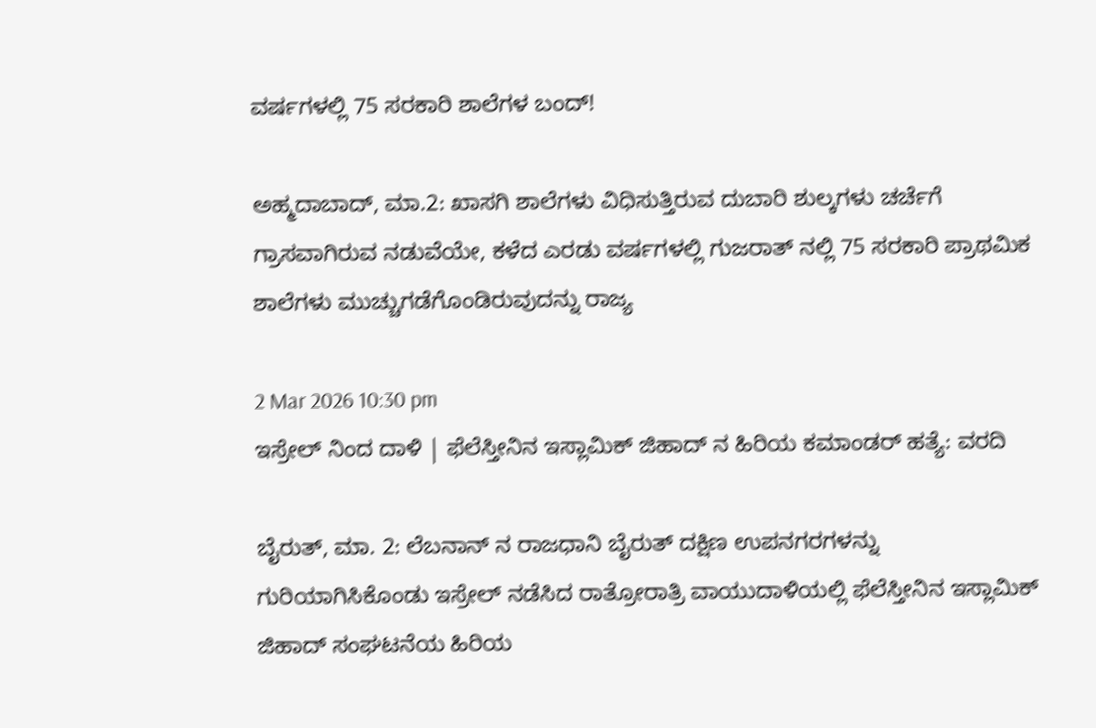ವರ್ಷಗಳಲ್ಲಿ 75 ಸರಕಾರಿ ಶಾಲೆಗಳ ಬಂದ್!

ಅಹ್ಮದಾಬಾದ್, ಮಾ.2: ಖಾಸಗಿ ಶಾಲೆಗಳು ವಿಧಿಸುತ್ತಿರುವ ದುಬಾರಿ ಶುಲ್ಕಗಳು ಚರ್ಚೆಗೆ ಗ್ರಾಸವಾಗಿರುವ ನಡುವೆಯೇ, ಕಳೆದ ಎರಡು ವರ್ಷಗಳಲ್ಲಿ ಗುಜರಾತ್‌ ನಲ್ಲಿ 75 ಸರಕಾರಿ ಪ್ರಾಥಮಿಕ ಶಾಲೆಗಳು ಮುಚ್ಚುಗಡೆಗೊಂಡಿರುವುದನ್ನು ರಾಜ್ಯ

2 Mar 2026 10:30 pm
ಇಸ್ರೇಲ್ ನಿಂದ ದಾಳಿ | ಫೆಲೆಸ್ತೀನಿನ ಇಸ್ಲಾಮಿಕ್ ಜಿಹಾದ್‌ ನ ಹಿರಿಯ ಕಮಾಂಡರ್ ಹತ್ಯೆ: ವರದಿ

ಬೈರುತ್, ಮಾ. 2: ಲೆಬನಾನ್‌ ನ ರಾಜಧಾನಿ ಬೈರುತ್ ದಕ್ಷಿಣ ಉಪನಗರಗಳನ್ನು ಗುರಿಯಾಗಿಸಿಕೊಂಡು ಇಸ್ರೇಲ್ ನಡೆಸಿದ ರಾತ್ರೋರಾತ್ರಿ ವಾಯುದಾಳಿಯಲ್ಲಿ ಫೆಲೆಸ್ತೀನಿನ ಇಸ್ಲಾಮಿಕ್ ಜಿಹಾದ್ ಸಂಘಟನೆಯ ಹಿರಿಯ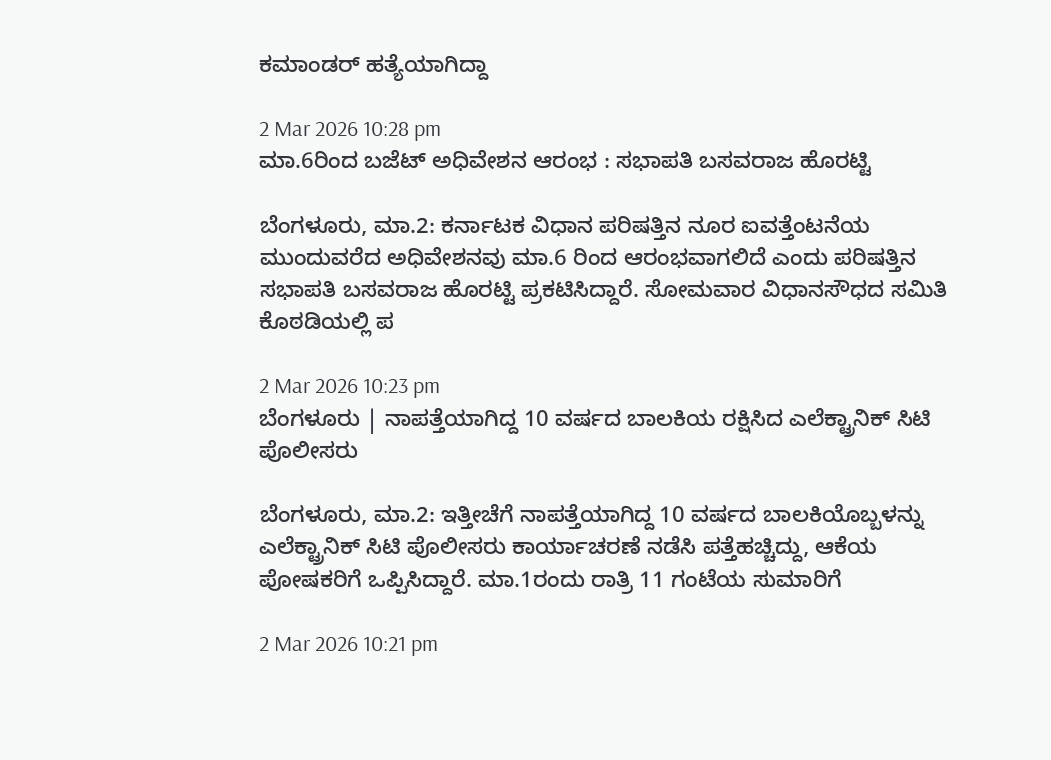ಕಮಾಂಡರ್ ಹತ್ಯೆಯಾಗಿದ್ದಾ

2 Mar 2026 10:28 pm
ಮಾ.6ರಿಂದ ಬಜೆಟ್ ಅಧಿವೇಶನ ಆರಂಭ : ಸಭಾಪತಿ ಬಸವರಾಜ ಹೊರಟ್ಟಿ

ಬೆಂಗಳೂರು, ಮಾ.2: ಕರ್ನಾಟಕ ವಿಧಾನ ಪರಿಷತ್ತಿನ ನೂರ ಐವತ್ತೆಂಟನೆಯ ಮುಂದುವರೆದ ಅಧಿವೇಶನವು ಮಾ.6 ರಿಂದ ಆರಂಭವಾಗಲಿದೆ ಎಂದು ಪರಿಷತ್ತಿನ ಸಭಾಪತಿ ಬಸವರಾಜ ಹೊರಟ್ಟಿ ಪ್ರಕಟಿಸಿದ್ದಾರೆ. ಸೋಮವಾರ ವಿಧಾನಸೌಧದ ಸಮಿತಿ ಕೊಠಡಿಯಲ್ಲಿ ಪ

2 Mar 2026 10:23 pm
ಬೆಂಗಳೂರು | ನಾಪತ್ತೆಯಾಗಿದ್ದ 10 ವರ್ಷದ ಬಾಲಕಿಯ ರಕ್ಷಿಸಿದ ಎಲೆಕ್ಟ್ರಾನಿಕ್ ಸಿಟಿ ಪೊಲೀಸರು

ಬೆಂಗಳೂರು, ಮಾ.2: ಇತ್ತೀಚೆಗೆ ನಾಪತ್ತೆಯಾಗಿದ್ದ 10 ವರ್ಷದ ಬಾಲಕಿಯೊಬ್ಬಳನ್ನು ಎಲೆಕ್ಟ್ರಾನಿಕ್ ಸಿಟಿ ಪೊಲೀಸರು ಕಾರ್ಯಾಚರಣೆ ನಡೆಸಿ ಪತ್ತೆಹಚ್ಚಿದ್ದು, ಆಕೆಯ ಪೋಷಕರಿಗೆ ಒಪ್ಪಿಸಿದ್ದಾರೆ. ಮಾ.1ರಂದು ರಾತ್ರಿ 11 ಗಂಟೆಯ ಸುಮಾರಿಗೆ

2 Mar 2026 10:21 pm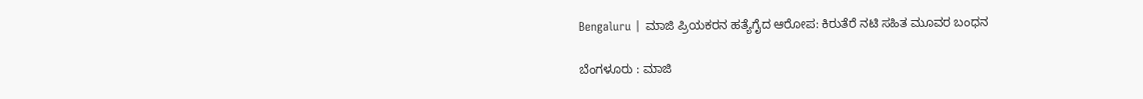Bengaluru | ಮಾಜಿ ಪ್ರಿಯಕರನ ಹತ್ಯೆಗೈದ ಆರೋಪ: ಕಿರುತೆರೆ ನಟಿ ಸಹಿತ ಮೂವರ ಬಂಧನ

ಬೆಂಗಳೂರು : ಮಾಜಿ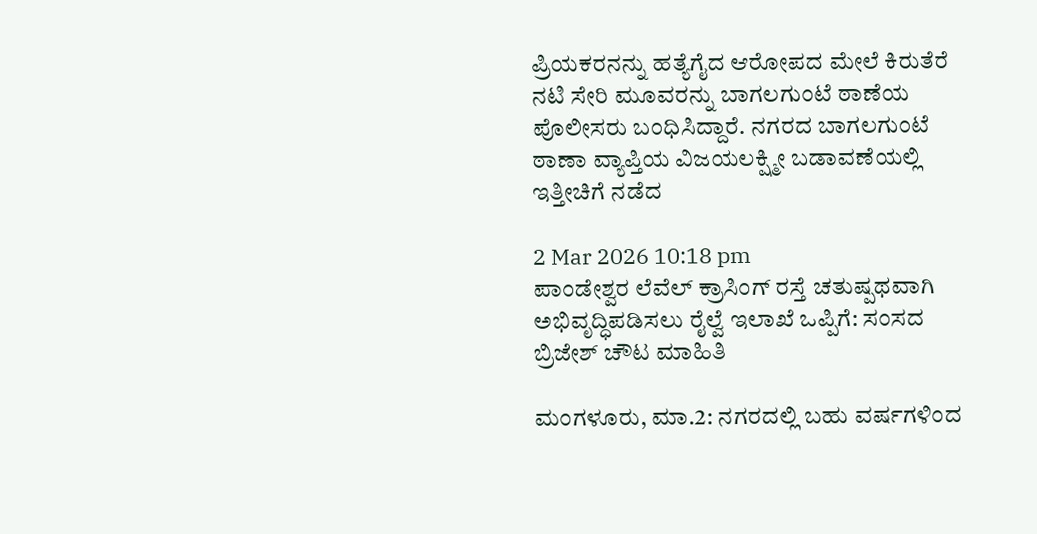ಪ್ರಿಯಕರನನ್ನು ಹತ್ಯೆಗೈದ ಆರೋಪದ ಮೇಲೆ ಕಿರುತೆರೆ ನಟಿ ಸೇರಿ ಮೂವರನ್ನು ಬಾಗಲಗುಂಟೆ ಠಾಣೆಯ ಪೊಲೀಸರು ಬಂಧಿಸಿದ್ದಾರೆ. ನಗರದ ಬಾಗಲಗುಂಟೆ ಠಾಣಾ ವ್ಯಾಪ್ತಿಯ ವಿಜಯಲಕ್ಷ್ಮೀ ಬಡಾವಣೆಯಲ್ಲಿ ಇತ್ತೀಚಿಗೆ ನಡೆದ

2 Mar 2026 10:18 pm
ಪಾಂಡೇಶ್ವರ ಲೆವೆಲ್ ಕ್ರಾಸಿಂಗ್ ರಸ್ತೆ ಚತುಷ್ಪಥವಾಗಿ ಅಭಿವೃದ್ಧಿಪಡಿಸಲು ರೈಲ್ವೆ ಇಲಾಖೆ ಒಪ್ಪಿಗೆ: ಸಂಸದ ಬ್ರಿಜೇಶ್ ಚೌಟ ಮಾಹಿತಿ

ಮಂಗಳೂರು, ಮಾ.2: ನಗರದಲ್ಲಿ ಬಹು ವರ್ಷಗಳಿಂದ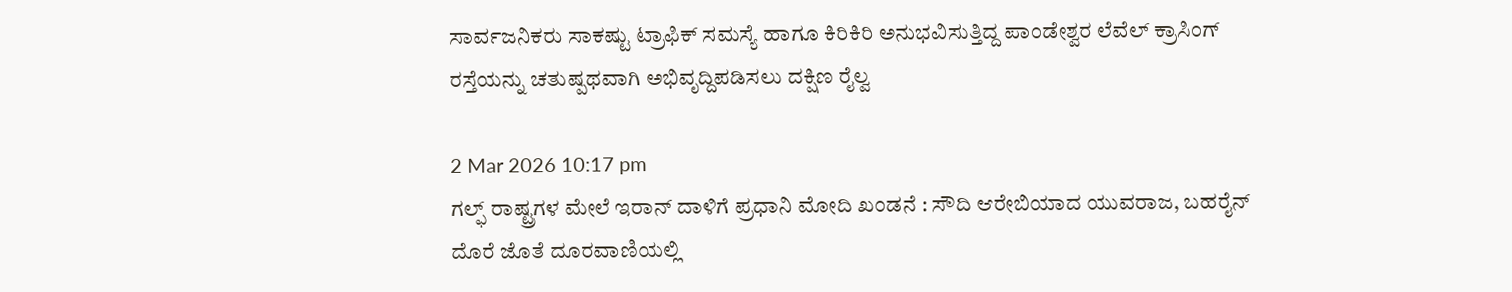ಸಾರ್ವಜನಿಕರು ಸಾಕಷ್ಟು ಟ್ರಾಫಿಕ್ ಸಮಸ್ಯೆ ಹಾಗೂ ಕಿರಿಕಿರಿ ಅನುಭವಿಸುತ್ತಿದ್ದ ಪಾಂಡೇಶ್ವರ ಲೆವೆಲ್ ಕ್ರಾಸಿಂಗ್ ರಸ್ತೆಯನ್ನು ಚತುಷ್ಪಥವಾಗಿ ಅಭಿವೃದ್ದಿಪಡಿಸಲು ದಕ್ಷಿಣ ರೈಲ್ವ

2 Mar 2026 10:17 pm
ಗಲ್ಫ್ ರಾಷ್ಟ್ರಗಳ ಮೇಲೆ ಇರಾನ್‌ ದಾಳಿಗೆ ಪ್ರಧಾನಿ ಮೋದಿ ಖಂಡನೆ : ಸೌದಿ ಆರೇಬಿಯಾದ ಯುವರಾಜ, ಬಹರೈನ್ ದೊರೆ ಜೊತೆ ದೂರವಾಣಿಯಲ್ಲಿ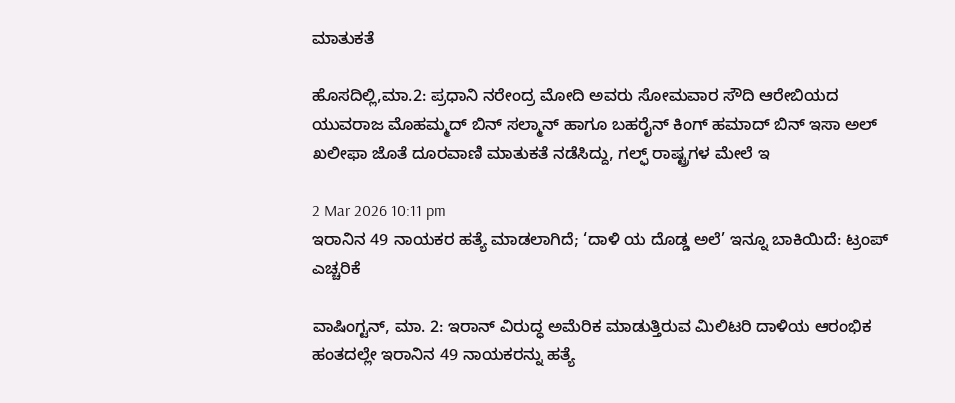ಮಾತುಕತೆ

ಹೊಸದಿಲ್ಲಿ,ಮಾ.2: ಪ್ರಧಾನಿ ನರೇಂದ್ರ ಮೋದಿ ಅವರು ಸೋಮವಾರ ಸೌದಿ ಆರೇಬಿಯದ ಯುವರಾಜ ಮೊಹಮ್ಮದ್ ಬಿನ್ ಸಲ್ಮಾನ್ ಹಾಗೂ ಬಹರೈನ್ ಕಿಂಗ್ ಹಮಾದ್ ಬಿನ್ ಇಸಾ ಅಲ್ ಖಲೀಫಾ ಜೊತೆ ದೂರವಾಣಿ ಮಾತುಕತೆ ನಡೆಸಿದ್ದು, ಗಲ್ಫ್ ರಾಷ್ಟ್ರಗಳ ಮೇಲೆ ಇ

2 Mar 2026 10:11 pm
ಇರಾನಿನ 49 ನಾಯಕರ ಹತ್ಯೆ ಮಾಡಲಾಗಿದೆ; ‘ದಾಳಿ ಯ ದೊಡ್ಡ ಅಲೆ’ ಇನ್ನೂ ಬಾಕಿಯಿದೆ: ಟ್ರಂಪ್ ಎಚ್ಚರಿಕೆ

ವಾಷಿಂಗ್ಟನ್, ಮಾ. 2: ಇರಾನ್ ವಿರುದ್ಧ ಅಮೆರಿಕ ಮಾಡುತ್ತಿರುವ ಮಿಲಿಟರಿ ದಾಳಿಯ ಆರಂಭಿಕ ಹಂತದಲ್ಲೇ ಇರಾನಿನ 49 ನಾಯಕರನ್ನು ಹತ್ಯೆ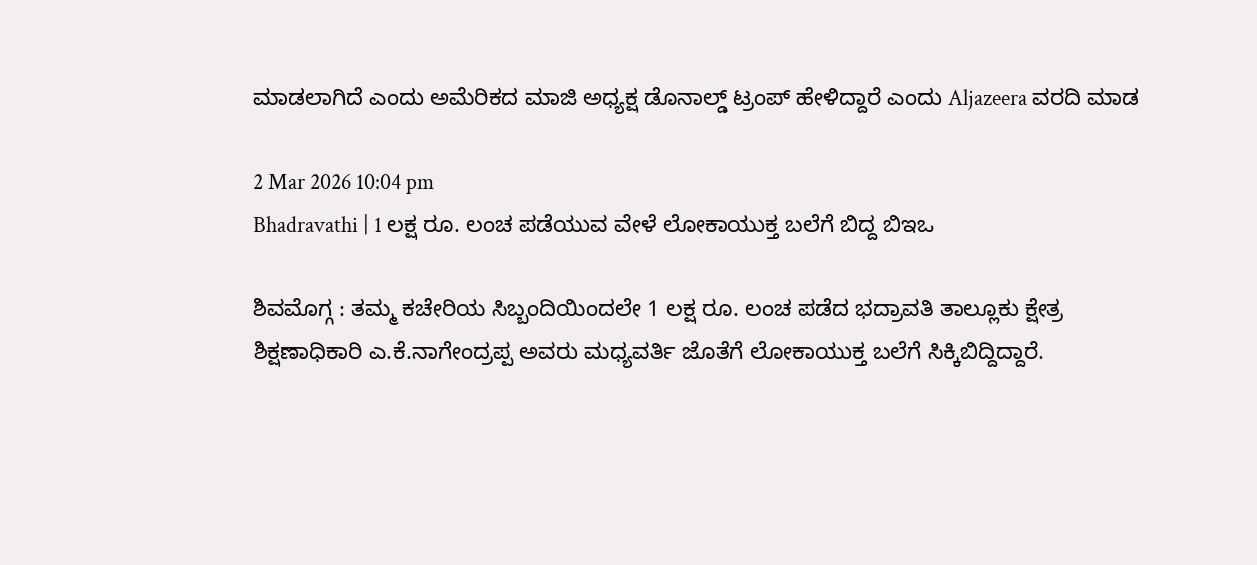ಮಾಡಲಾಗಿದೆ ಎಂದು ಅಮೆರಿಕದ ಮಾಜಿ ಅಧ್ಯಕ್ಷ ಡೊನಾಲ್ಡ್ ಟ್ರಂಪ್ ಹೇಳಿದ್ದಾರೆ ಎಂದು Aljazeera ವರದಿ ಮಾಡ

2 Mar 2026 10:04 pm
Bhadravathi | 1 ಲಕ್ಷ ರೂ. ಲಂಚ ಪಡೆಯುವ ವೇಳೆ ಲೋಕಾಯುಕ್ತ ಬಲೆಗೆ ಬಿದ್ದ ಬಿಇಒ

ಶಿವಮೊಗ್ಗ : ತಮ್ಮ ಕಚೇರಿಯ ಸಿಬ್ಬಂದಿಯಿಂದಲೇ 1 ಲಕ್ಷ ರೂ. ಲಂಚ ಪಡೆದ ಭದ್ರಾವತಿ ತಾಲ್ಲೂಕು ಕ್ಷೇತ್ರ ಶಿಕ್ಷಣಾಧಿಕಾರಿ ಎ.ಕೆ.ನಾಗೇಂದ್ರಪ್ಪ ಅವರು ಮಧ್ಯವರ್ತಿ ಜೊತೆಗೆ ಲೋಕಾಯುಕ್ತ ಬಲೆಗೆ ಸಿಕ್ಕಿಬಿದ್ದಿದ್ದಾರೆ.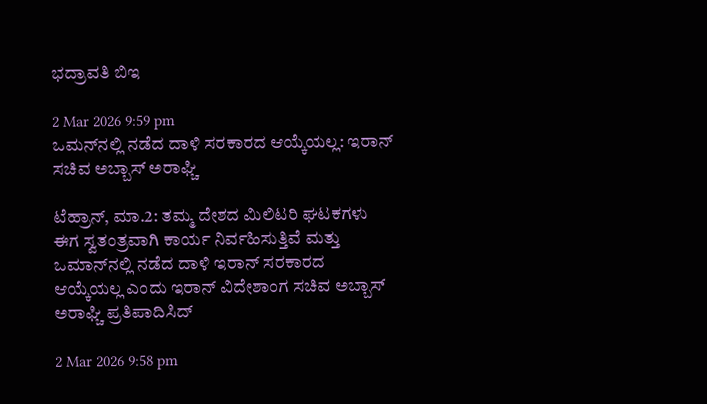ಭದ್ರಾವತಿ ಬಿಇ

2 Mar 2026 9:59 pm
ಒಮನ್‍ನಲ್ಲಿ ನಡೆದ ದಾಳಿ ಸರಕಾರದ ಆಯ್ಕೆಯಲ್ಲ: ಇರಾನ್ ಸಚಿವ ಅಬ್ಬಾಸ್ ಅರಾಘ್ಚಿ

ಟೆಹ್ರಾನ್, ಮಾ.2: ತಮ್ಮ ದೇಶದ ಮಿಲಿಟರಿ ಘಟಕಗಳು ಈಗ ಸ್ವತಂತ್ರವಾಗಿ ಕಾರ್ಯ ನಿರ್ವಹಿಸುತ್ತಿವೆ ಮತ್ತು ಒಮಾನ್‍ನಲ್ಲಿ ನಡೆದ ದಾಳಿ ಇರಾನ್ ಸರಕಾರದ ಆಯ್ಕೆಯಲ್ಲ ಎಂದು ಇರಾನ್ ವಿದೇಶಾಂಗ ಸಚಿವ ಅಬ್ಬಾಸ್ ಅರಾಘ್ಚಿ ಪ್ರತಿಪಾದಿಸಿದ್

2 Mar 2026 9:58 pm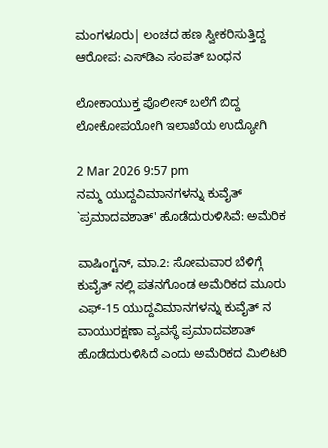ಮಂಗಳೂರು| ಲಂಚದ ಹಣ ಸ್ವೀಕರಿಸುತ್ತಿದ್ದ ಆರೋಪ: ಎಸ್‌ಡಿಎ ಸಂಪತ್ ಬಂಧನ

ಲೋಕಾಯುಕ್ತ ಪೊಲೀಸ್ ಬಲೆಗೆ ಬಿದ್ದ ಲೋಕೋಪಯೋಗಿ ಇಲಾಖೆಯ ಉದ್ಯೋಗಿ

2 Mar 2026 9:57 pm
ನಮ್ಮ ಯುದ್ದವಿಮಾನಗಳನ್ನು ಕುವೈತ್‌ `ಪ್ರಮಾದವಶಾತ್' ಹೊಡೆದುರುಳಿಸಿವೆ: ಅಮೆರಿಕ

ವಾಷಿಂಗ್ಟನ್, ಮಾ.2: ಸೋಮವಾರ ಬೆಳಿಗ್ಗೆ ಕುವೈತ್‌ ನಲ್ಲಿ ಪತನಗೊಂಡ ಅಮೆರಿಕದ ಮೂರು ಎಫ್-15 ಯುದ್ದವಿಮಾನಗಳನ್ನು ಕುವೈತ್‌ ನ ವಾಯುರಕ್ಷಣಾ ವ್ಯವಸ್ಥೆ ಪ್ರಮಾದವಶಾತ್ ಹೊಡೆದುರುಳಿಸಿದೆ ಎಂದು ಅಮೆರಿಕದ ಮಿಲಿಟರಿ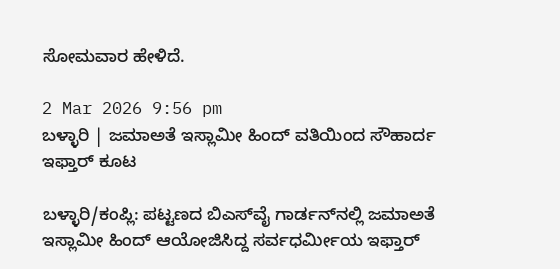ಸೋಮವಾರ ಹೇಳಿದೆ.

2 Mar 2026 9:56 pm
ಬಳ್ಳಾರಿ | ಜಮಾಅತೆ ಇಸ್ಲಾಮೀ ಹಿಂದ್ ವತಿಯಿಂದ ಸೌಹಾರ್ದ ಇಫ್ತಾರ್ ಕೂಟ

ಬಳ್ಳಾರಿ/ಕಂಪ್ಲಿ: ಪಟ್ಟಣದ ಬಿಎಸ್‌ವೈ ಗಾರ್ಡನ್‌ನಲ್ಲಿ ಜಮಾಅತೆ ಇಸ್ಲಾಮೀ ಹಿಂದ್ ಆಯೋಜಿಸಿದ್ದ ಸರ್ವಧರ್ಮೀಯ ಇಫ್ತಾರ್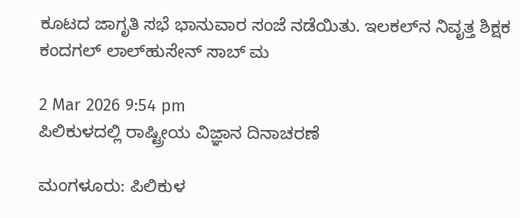ಕೂಟದ ಜಾಗೃತಿ ಸಭೆ ಭಾನುವಾರ ಸಂಜೆ ನಡೆಯಿತು. ಇಲಕಲ್‌ನ ನಿವೃತ್ತ ಶಿಕ್ಷಕ ಕಂದಗಲ್ ಲಾಲ್‌ಹುಸೇನ್ ಸಾಬ್ ಮ

2 Mar 2026 9:54 pm
ಪಿಲಿಕುಳದಲ್ಲಿ ರಾಷ್ಟ್ರೀಯ ವಿಜ್ಞಾನ ದಿನಾಚರಣೆ

ಮಂಗಳೂರು: ಪಿಲಿಕುಳ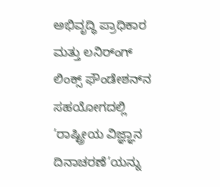ಅಭಿವೃದ್ಧಿ ಪ್ರಾಧಿಕಾರ ಮತ್ತು ಲನಿರ್ಂಗ್ ಲಿಂಕ್ಸ್ ಫೌಂಡೇಶನ್‌ನ ಸಹಯೋಗದಲ್ಲಿ ’ರಾಷ್ಟ್ರೀಯ ವಿಜ್ಞ್ಞಾನ ದಿನಾಚರಣೆ’ಯನ್ನು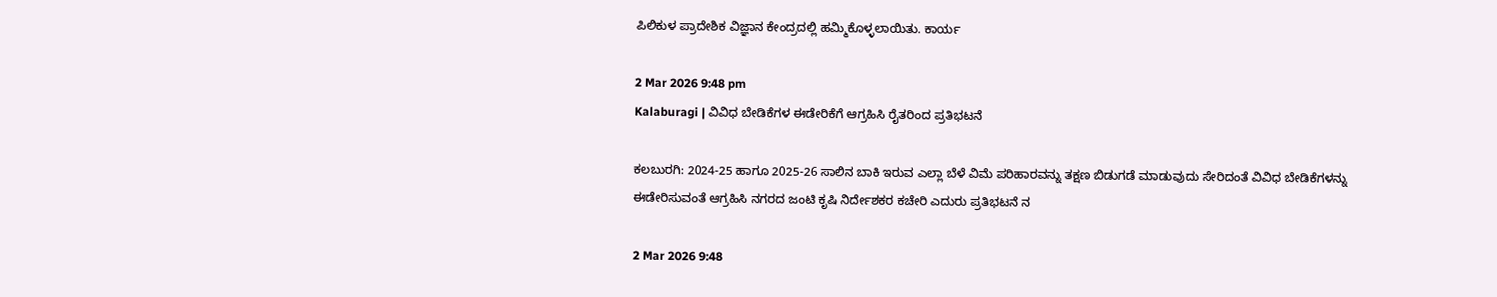ಪಿಲಿಕುಳ ಪ್ರಾದೇಶಿಕ ವಿಜ್ಞಾನ ಕೇಂದ್ರದಲ್ಲಿ ಹಮ್ಮಿಕೊಳ್ಳಲಾಯಿತು. ಕಾರ್ಯ

2 Mar 2026 9:48 pm
Kalaburagi | ವಿವಿಧ ಬೇಡಿಕೆಗಳ ಈಡೇರಿಕೆಗೆ ಆಗ್ರಹಿಸಿ ರೈತರಿಂದ ಪ್ರತಿಭಟನೆ

ಕಲಬುರಗಿ: 2024-25 ಹಾಗೂ 2025-26 ಸಾಲಿನ ಬಾಕಿ ಇರುವ ಎಲ್ಲಾ ಬೆಳೆ ವಿಮೆ ಪರಿಹಾರವನ್ನು ತಕ್ಷಣ ಬಿಡುಗಡೆ ಮಾಡುವುದು ಸೇರಿದಂತೆ ವಿವಿಧ ಬೇಡಿಕೆಗಳನ್ನು ಈಡೇರಿಸುವಂತೆ ಆಗ್ರಹಿಸಿ ನಗರದ ಜಂಟಿ ಕೃಷಿ ನಿರ್ದೇಶಕರ ಕಚೇರಿ ಎದುರು ಪ್ರತಿಭಟನೆ ನ

2 Mar 2026 9:48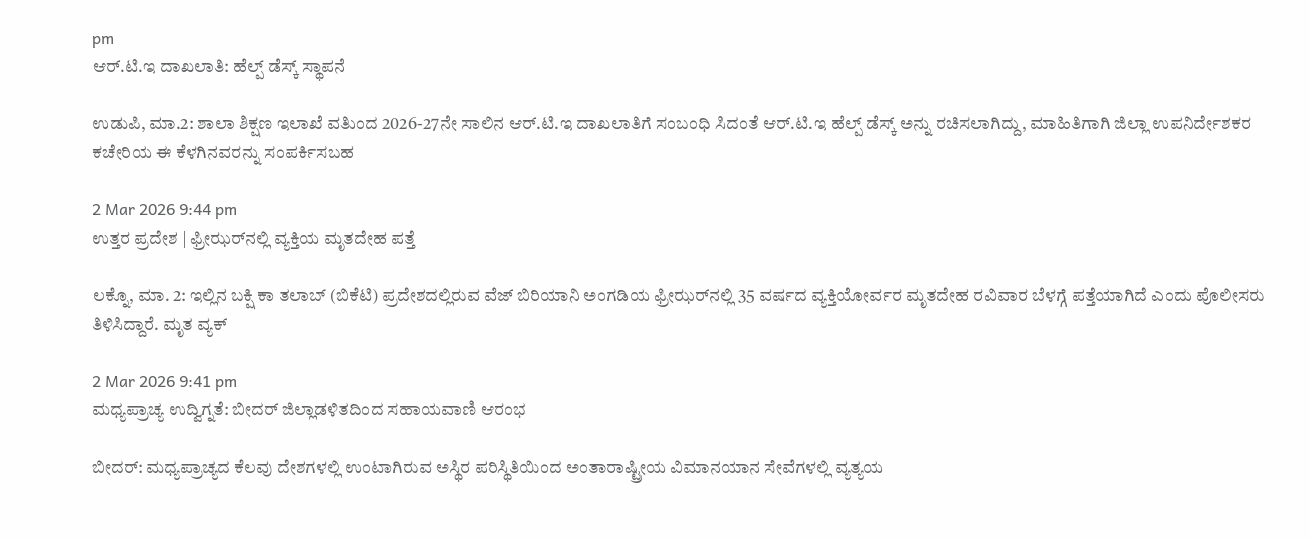pm
ಆರ್.ಟಿ.ಇ ದಾಖಲಾತಿ: ಹೆಲ್ಪ್ ಡೆಸ್ಕ್ ಸ್ಥಾಪನೆ

ಉಡುಪಿ, ಮಾ.2: ಶಾಲಾ ಶಿಕ್ಷಣ ಇಲಾಖೆ ವತಿುಂದ 2026-27ನೇ ಸಾಲಿನ ಆರ್.ಟಿ.ಇ ದಾಖಲಾತಿಗೆ ಸಂಬಂಧಿ ಸಿದಂತೆ ಆರ್.ಟಿ.ಇ ಹೆಲ್ಪ್ ಡೆಸ್ಕ್ ಅನ್ನು ರಚಿಸಲಾಗಿದ್ದು, ಮಾಹಿತಿಗಾಗಿ ಜಿಲ್ಲಾ ಉಪನಿರ್ದೇಶಕರ ಕಚೇರಿಯ ಈ ಕೆಳಗಿನವರನ್ನು ಸಂಪರ್ಕಿಸಬಹ

2 Mar 2026 9:44 pm
ಉತ್ತರ ಪ್ರದೇಶ | ಫ್ರೀಝರ್‌ನಲ್ಲಿ ವ್ಯಕ್ತಿಯ ಮೃತದೇಹ ಪತ್ತೆ

ಲಕ್ನೊ, ಮಾ. 2: ಇಲ್ಲಿನ ಬಕ್ಷಿ ಕಾ ತಲಾಬ್ (ಬಿಕೆಟಿ) ಪ್ರದೇಶದಲ್ಲಿರುವ ವೆಜ್ ಬಿರಿಯಾನಿ ಅಂಗಡಿಯ ಫ್ರೀಝರ್‌ನಲ್ಲಿ 35 ವರ್ಷದ ವ್ಯಕ್ತಿಯೋರ್ವರ ಮೃತದೇಹ ರವಿವಾರ ಬೆಳಗ್ಗೆ ಪತ್ತೆಯಾಗಿದೆ ಎಂದು ಪೊಲೀಸರು ತಿಳಿಸಿದ್ದಾರೆ. ಮೃತ ವ್ಯಕ್

2 Mar 2026 9:41 pm
ಮಧ್ಯಪ್ರಾಚ್ಯ ಉದ್ವಿಗ್ನತೆ: ಬೀದರ್ ಜಿಲ್ಲಾಡಳಿತದಿಂದ ಸಹಾಯವಾಣಿ ಆರಂಭ

ಬೀದರ್: ಮಧ್ಯಪ್ರಾಚ್ಯದ ಕೆಲವು ದೇಶಗಳಲ್ಲಿ ಉಂಟಾಗಿರುವ ಅಸ್ಥಿರ ಪರಿಸ್ಥಿತಿಯಿಂದ ಅಂತಾರಾಷ್ಟ್ರೀಯ ವಿಮಾನಯಾನ ಸೇವೆಗಳಲ್ಲಿ ವ್ಯತ್ಯಯ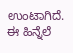ಉಂಟಾಗಿದೆ. ಈ ಹಿನ್ನೆಲೆ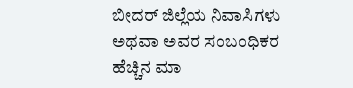ಬೀದರ್ ಜಿಲ್ಲೆಯ ನಿವಾಸಿಗಳು ಅಥವಾ ಅವರ ಸಂಬಂಧಿಕರ ಹೆಚ್ಚಿನ ಮಾ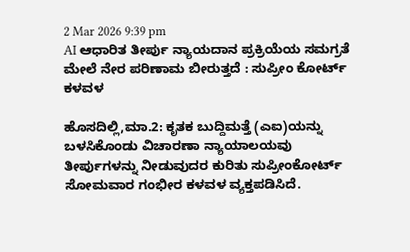2 Mar 2026 9:39 pm
AI ಆಧಾರಿತ ತೀರ್ಪು ನ್ಯಾಯದಾನ ಪ್ರಕ್ರಿಯೆಯ ಸಮಗ್ರತೆ ಮೇಲೆ ನೇರ ಪರಿಣಾಮ ಬೀರುತ್ತದೆ : ಸುಪ್ರೀಂ ಕೋರ್ಟ್‌ ಕಳವಳ

ಹೊಸದಿಲ್ಲಿ,ಮಾ.2: ಕೃತಕ ಬುದ್ದಿಮತ್ತೆ (ಎಐ)ಯನ್ನು ಬಳಸಿಕೊಂಡು ವಿಚಾರಣಾ ನ್ಯಾಯಾಲಯವು ತೀರ್ಪುಗಳನ್ನು ನೀಡುವುದರ ಕುರಿತು ಸುಪ್ರೀಂಕೋರ್ಟ್ ಸೋಮವಾರ ಗಂಭೀರ ಕಳವಳ ವ್ಯಕ್ತಪಡಿಸಿದೆ.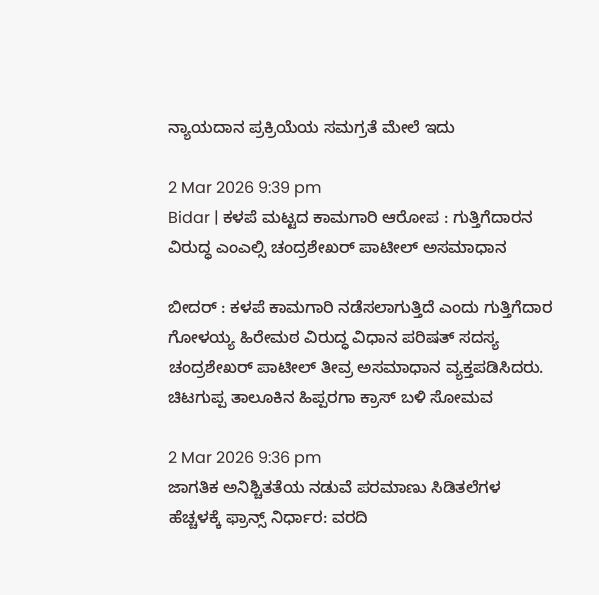ನ್ಯಾಯದಾನ ಪ್ರಕ್ರಿಯೆಯ ಸಮಗ್ರತೆ ಮೇಲೆ ಇದು

2 Mar 2026 9:39 pm
Bidar | ಕಳಪೆ ಮಟ್ಟದ ಕಾಮಗಾರಿ ಆರೋಪ : ಗುತ್ತಿಗೆದಾರನ ವಿರುದ್ಧ ಎಂಎಲ್ಸಿ ಚಂದ್ರಶೇಖರ್ ಪಾಟೀಲ್ ಅಸಮಾಧಾನ

ಬೀದರ್ : ಕಳಪೆ ಕಾಮಗಾರಿ ನಡೆಸಲಾಗುತ್ತಿದೆ ಎಂದು ಗುತ್ತಿಗೆದಾರ ಗೋಳಯ್ಯ ಹಿರೇಮಠ ವಿರುದ್ಧ ವಿಧಾನ ಪರಿಷತ್ ಸದಸ್ಯ ಚಂದ್ರಶೇಖರ್ ಪಾಟೀಲ್ ತೀವ್ರ ಅಸಮಾಧಾನ ವ್ಯಕ್ತಪಡಿಸಿದರು. ಚಿಟಗುಪ್ಪ ತಾಲೂಕಿನ ಹಿಪ್ಪರಗಾ ಕ್ರಾಸ್ ಬಳಿ ಸೋಮವ

2 Mar 2026 9:36 pm
ಜಾಗತಿಕ ಅನಿಶ್ಚಿತತೆಯ ನಡುವೆ ಪರಮಾಣು ಸಿಡಿತಲೆಗಳ ಹೆಚ್ಚಳಕ್ಕೆ ಫ್ರಾನ್ಸ್ ನಿರ್ಧಾರ: ವರದಿ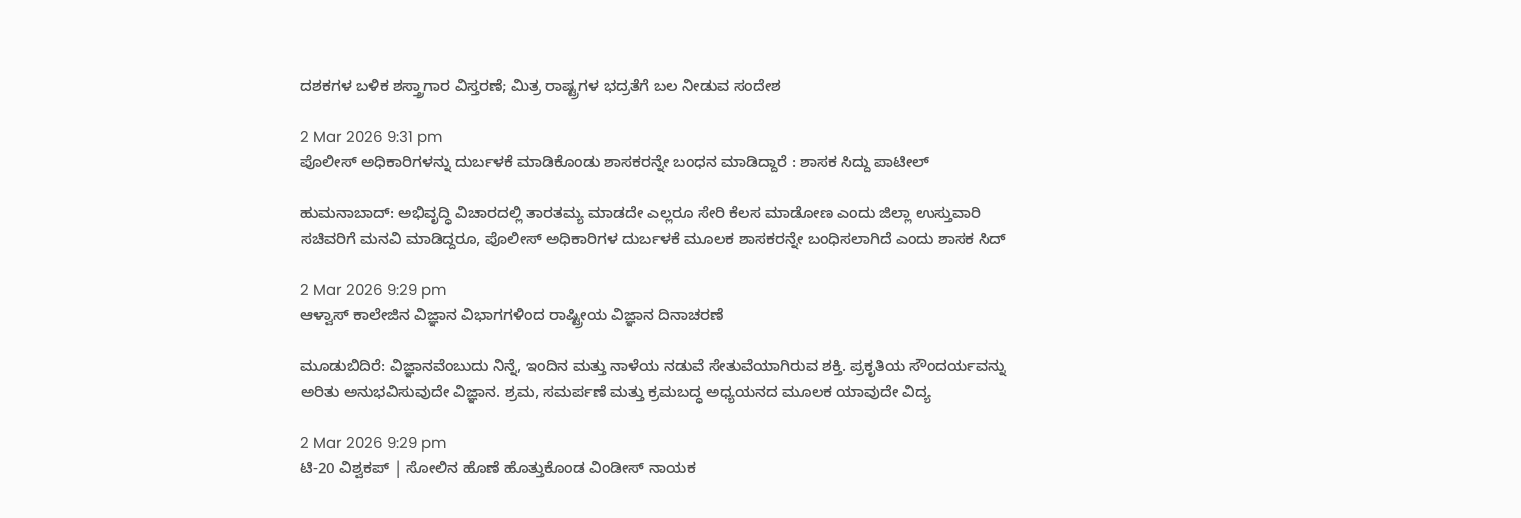ದಶಕಗಳ ಬಳಿಕ ಶಸ್ತ್ರಾಗಾರ ವಿಸ್ತರಣೆ; ಮಿತ್ರ ರಾಷ್ಟ್ರಗಳ ಭದ್ರತೆಗೆ ಬಲ ನೀಡುವ ಸಂದೇಶ

2 Mar 2026 9:31 pm
ಪೊಲೀಸ್ ಅಧಿಕಾರಿಗಳನ್ನು ದುರ್ಬಳಕೆ ಮಾಡಿಕೊಂಡು ಶಾಸಕರನ್ನೇ ಬಂಧನ ಮಾಡಿದ್ದಾರೆ : ಶಾಸಕ ಸಿದ್ದು ಪಾಟೀಲ್

ಹುಮನಾಬಾದ್: ಅಭಿವೃದ್ಧಿ ವಿಚಾರದಲ್ಲಿ ತಾರತಮ್ಯ ಮಾಡದೇ ಎಲ್ಲರೂ ಸೇರಿ ಕೆಲಸ ಮಾಡೋಣ ಎಂದು ಜಿಲ್ಲಾ ಉಸ್ತುವಾರಿ ಸಚಿವರಿಗೆ ಮನವಿ ಮಾಡಿದ್ದರೂ, ಪೊಲೀಸ್ ಅಧಿಕಾರಿಗಳ ದುರ್ಬಳಕೆ ಮೂಲಕ ಶಾಸಕರನ್ನೇ ಬಂಧಿಸಲಾಗಿದೆ ಎಂದು ಶಾಸಕ ಸಿದ್

2 Mar 2026 9:29 pm
ಆಳ್ವಾಸ್ ಕಾಲೇಜಿನ ವಿಜ್ಞಾನ ವಿಭಾಗಗಳಿಂದ ರಾಷ್ಟ್ರೀಯ ವಿಜ್ಞಾನ ದಿನಾಚರಣೆ

ಮೂಡುಬಿದಿರೆ: ವಿಜ್ಞಾನವೆಂಬುದು ನಿನ್ನೆ, ಇಂದಿನ ಮತ್ತು ನಾಳೆಯ ನಡುವೆ ಸೇತುವೆಯಾಗಿರುವ ಶಕ್ತಿ. ಪ್ರಕೃತಿಯ ಸೌಂದರ್ಯವನ್ನು ಅರಿತು ಅನುಭವಿಸುವುದೇ ವಿಜ್ಞಾನ. ಶ್ರಮ, ಸಮರ್ಪಣೆ ಮತ್ತು ಕ್ರಮಬದ್ಧ ಅಧ್ಯಯನದ ಮೂಲಕ ಯಾವುದೇ ವಿದ್ಯ

2 Mar 2026 9:29 pm
ಟಿ-20 ವಿಶ್ವಕಪ್‌ | ಸೋಲಿನ ಹೊಣೆ ಹೊತ್ತುಕೊಂಡ ವಿಂಡೀಸ್ ನಾಯಕ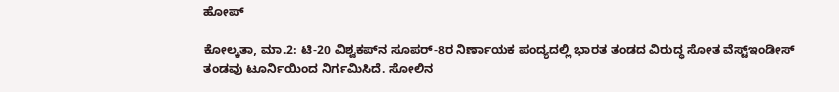ಹೋಪ್

ಕೋಲ್ಕತಾ, ಮಾ.2: ಟಿ-20 ವಿಶ್ವಕಪ್‌ನ ಸೂಪರ್-8ರ ನಿರ್ಣಾಯಕ ಪಂದ್ಯದಲ್ಲಿ ಭಾರತ ತಂಡದ ವಿರುದ್ಧ ಸೋತ ವೆಸ್ಟ್‌ಇಂಡೀಸ್ ತಂಡವು ಟೂರ್ನಿಯಿಂದ ನಿರ್ಗಮಿಸಿದೆ. ಸೋಲಿನ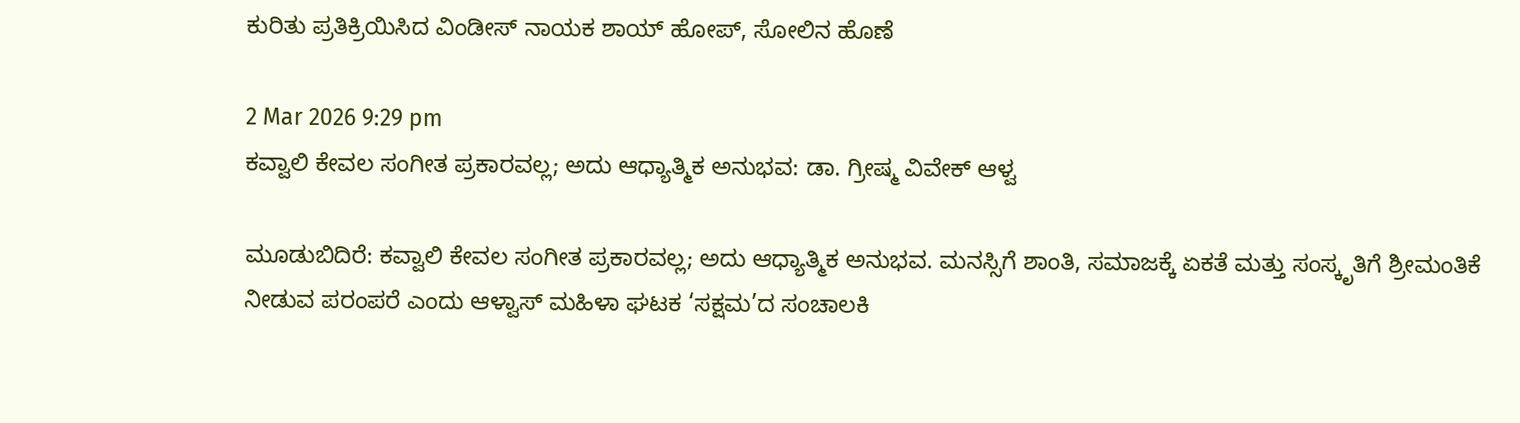ಕುರಿತು ಪ್ರತಿಕ್ರಿಯಿಸಿದ ವಿಂಡೀಸ್ ನಾಯಕ ಶಾಯ್ ಹೋಪ್, ಸೋಲಿನ ಹೊಣೆ

2 Mar 2026 9:29 pm
ಕವ್ವಾಲಿ ಕೇವಲ ಸಂಗೀತ ಪ್ರಕಾರವಲ್ಲ; ಅದು ಆಧ್ಯಾತ್ಮಿಕ ಅನುಭವ: ಡಾ. ಗ್ರೀಷ್ಮ ವಿವೇಕ್ ಆಳ್ವ

ಮೂಡುಬಿದಿರೆ: ಕವ್ವಾಲಿ ಕೇವಲ ಸಂಗೀತ ಪ್ರಕಾರವಲ್ಲ; ಅದು ಆಧ್ಯಾತ್ಮಿಕ ಅನುಭವ. ಮನಸ್ಸಿಗೆ ಶಾಂತಿ, ಸಮಾಜಕ್ಕೆ ಏಕತೆ ಮತ್ತು ಸಂಸ್ಕೃತಿಗೆ ಶ್ರೀಮಂತಿಕೆ ನೀಡುವ ಪರಂಪರೆ ಎಂದು ಆಳ್ವಾಸ್ ಮಹಿಳಾ ಘಟಕ ‘ಸಕ್ಷಮ’ದ ಸಂಚಾಲಕಿ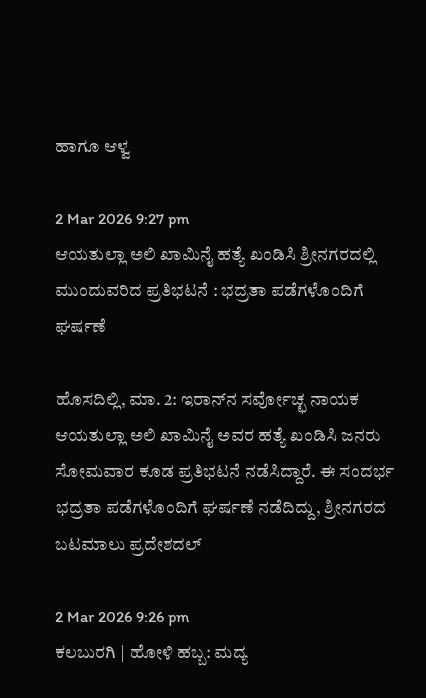ಹಾಗೂ ಆಳ್ವ

2 Mar 2026 9:27 pm
ಆಯತುಲ್ಲಾ ಅಲಿ ಖಾಮಿನೈ ಹತ್ಯೆ ಖಂಡಿಸಿ ಶ್ರೀನಗರದಲ್ಲಿ ಮುಂದುವರಿದ ಪ್ರತಿಭಟನೆ : ಭದ್ರತಾ ಪಡೆಗಳೊಂದಿಗೆ ಘರ್ಷಣೆ

ಹೊಸದಿಲ್ಲಿ, ಮಾ. 2: ಇರಾನ್‌ನ ಸರ್ವೋಚ್ಛ ನಾಯಕ ಆಯತುಲ್ಲಾ ಅಲಿ ಖಾಮಿನೈ ಅವರ ಹತ್ಯೆ ಖಂಡಿಸಿ ಜನರು ಸೋಮವಾರ ಕೂಡ ಪ್ರತಿಭಟನೆ ನಡೆಸಿದ್ದಾರೆ. ಈ ಸಂದರ್ಭ ಭದ್ರತಾ ಪಡೆಗಳೊಂದಿಗೆ ಘರ್ಷಣೆ ನಡೆದಿದ್ದು, ಶ್ರೀನಗರದ ಬಟಮಾಲು ಪ್ರದೇಶದಲ್

2 Mar 2026 9:26 pm
ಕಲಬುರಗಿ | ಹೋಳಿ ಹಬ್ಬ: ಮದ್ಯ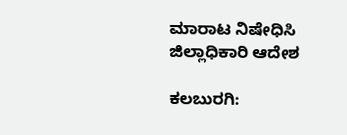ಮಾರಾಟ ನಿಷೇಧಿಸಿ ಜಿಲ್ಲಾಧಿಕಾರಿ ಆದೇಶ

ಕಲಬುರಗಿ: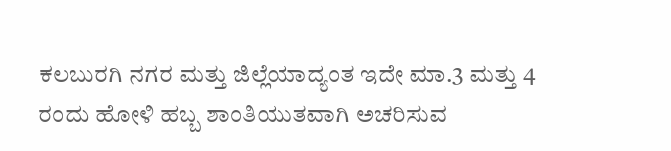ಕಲಬುರಗಿ ನಗರ ಮತ್ತು ಜಿಲ್ಲೆಯಾದ್ಯಂತ ಇದೇ ಮಾ.3 ಮತ್ತು 4 ರಂದು ಹೋಳಿ ಹಬ್ಬ ಶಾಂತಿಯುತವಾಗಿ ಅಚರಿಸುವ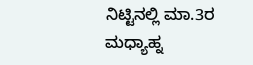ನಿಟ್ಟಿನಲ್ಲಿ ಮಾ.3ರ‌ ಮಧ್ಯಾಹ್ನ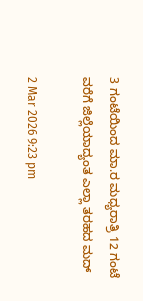3 ಗಂಟೆಯಿಂದ ಮಾ.ರ ಮಧ್ಯರಾತ್ರಿ 12 ಗಂಟೆ ವರೆಗೆ ಜಿಲ್ಲೆಯಾದ್ಯಂತ ಎಲ್ಲಾ ತರಹದ ಮದ್

2 Mar 2026 9:23 pm